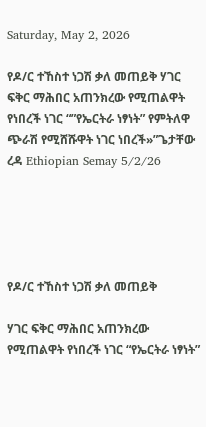Saturday, May 2, 2026

የዶ/ር ተኸስተ ነጋሽ ቃለ መጠይቅ ሃገር ፍቅር ማሕበር አጠንክረው የሚጠልዋት የነበረች ነገር “”የኤርትራ ነፃነት” የምትለዋ ጭራሽ የሚሸሹዋት ነገር ነበረች»”ጌታቸው ረዳ Ethiopian Semay 5/2/26





የዶ/ር ተኸስተ ነጋሽ ቃለ መጠይቅ

ሃገር ፍቅር ማሕበር አጠንክረው የሚጠልዋት የነበረች ነገር “የኤርትራ ነፃነት”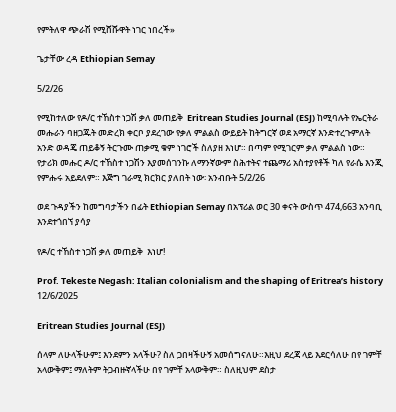የምትለዋ ጭራሽ የሚሸሹዋት ነገር ነበረች»

ጌታቸው ረዳ Ethiopian Semay

5/2/26

የሚከተለው የዶ/ር ተኸስተ ነጋሽ ቃለ መጠይቅ  Eritrean Studies Journal (ESJ) ከሚባሉት የኤርትራ መሑራን ባዘጋጁት መድረክ ቀርቦ ያደረገው የቃለ ምልልስ ውይይት ከትግርኛ ወደ አማርኛ እንድተረጉምለት አንድ ወዳጄ ጠይቆኝ ትርጉሙ ጠቃሚ ቁም ነገሮች ስለያዘ እነሆ። በጣም የሚገርም ቃለ ምልልስ ነው። የታሪክ መሑር ዶ/ር ተኸስተ ነጋሽን እያመሰገንኩ ለማንኛውም ስሕተትና ተጨማሪ አስተያየቶች ካለ የራሴ እንጂ የምሑሩ አይደለም። እጅግ ገራሚ ክርክር ያለበት ነው፡ አንብቡት 5/2/26

ወደ ጉዳያችን ከመግባታችን በፊት Ethiopian Semay በአፕሪል ወር 30 ቀናት ውስጥ 474,663 አንባቢ እንደተጎበኘ ያሳያ

የዶ/ር ተኸስተ ነጋሽ ቃለ መጠይቅ  እነሆ!

Prof. Tekeste Negash: Italian colonialism and the shaping of Eritrea’s history 12/6/2025

Eritrean Studies Journal (ESJ)

ሰላም ለሁላችሁም፤ እንደምን አላችሁ? ስለ ጋበዛችሁኝ አመሰግናለሁ።እዚህ ደረጃ ላይ እደርሳለሁ በየ ገምቸ አላውቅም፤ ማለትም ትጋብዙኛላችሁ በየ ገምቸ አላውቅም። ስለዚህም ደስታ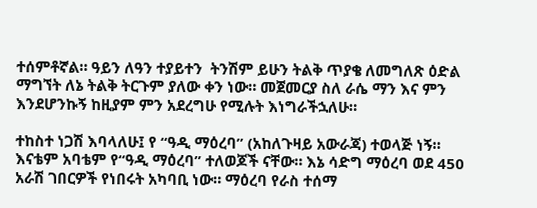ተሰምቶኛል። ዓይን ለዓን ተያይተን  ትንሽም ይሁን ትልቅ ጥያቄ ለመግለጽ ዕድል ማግኘት ለኔ ትልቅ ትርጉም ያለው ቀን ነው። መጀመርያ ስለ ራሴ ማን እና ምን እንደሆንኩኝ ከዚያም ምን አደረግሁ የሚሉት እነግራችኋለሁ።

ተከስተ ነጋሽ እባላለሁ፤ የ “ዓዲ ማዕረባ” (አከለጉዛይ አውራጃ) ተወላጅ ነኝ። እናቴም አባቴም የ“ዓዲ ማዕረባ” ተለወጆች ናቸው። እኔ ሳድግ ማዕረባ ወደ 450 አራሽ ገበርዎች የነበሩት አካባቢ ነው። ማዕረባ የራስ ተሰማ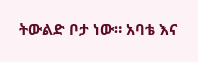ትውልድ ቦታ ነው። አባቴ እና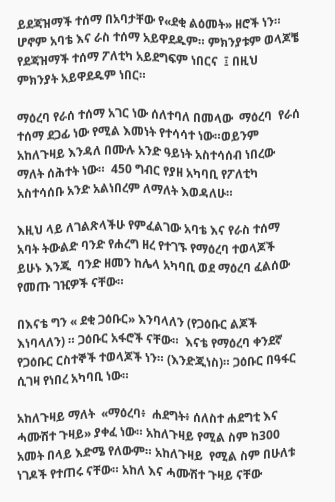ይደጃዝማች ተሰማ በአባታቸው የ«ደቂ ልዕመት» ዘሮች ነን። ሆኖም አባቴ እና ራስ ተሰማ አይዋደዱም። ምክንያቱም ወላጆቼ የደጃዝማች ተሰማ ፖለቲካ አይደግፍም ነበርና  ፤ በዚህ ምክንያት አይዋደዱም ነበር።

ማዕረባ የራሰ ተሰማ አገር ነው ሰለተባለ በመላው  ማዕረባ  የራሰ ተሰማ ደጋፊ ነው የሚል እመነት የተሳሳተ ነው።ወይንም አከለጉዛይ እንዳለ በሙሉ አንድ ዓይነት አስተሳሰብ ነበረው ማለት ሰሕተት ነው።  450 ግብር የያዘ አካባቢ የፖለቲካ አስተሳሰቡ አንድ አልነበረም ለማለት እወዳለሁ።

እዚህ ላይ ለገልጽላችሁ የምፈልገው አባቴ እና የራስ ተሰማ አባት ትውልድ ባንድ የሐረግ ዘረ የተገኙ የማዕረባ ተወላጆች ይሁኑ እንጂ  ባንድ ዘመን ከሌላ አካባቢ ወደ ማዕረባ ፈልሰው የመጡ ገዢዎች ናቸው።

በእናቴ ግን « ደቂ ጋዕቡር» እንባላለን (የጋዕቡር ልጆች እነባላለን) ። ጋዕቡር አፋሮች ናቸው።  እናቴ የማዕረባ ቀንደኛ የጋዕቡር ርስተኞች ተወላጆች ነን። (እንድጂነስ)። ጋዕቡር በዓፋር ሲገዛ የነበረ አካባቢ ነው።

አከለጉዛይ ማለት  «ማዕረባ፥  ሐደግት፥ ሰለስተ ሐደግቲ እና ሓሙሽተ ጉዛይ» ያቀፈ ነው። አከለጉዛይ የሚል ስም ከ300 አመት በላይ እድሜ የለውም። አከለጉዛይ  የሚል ስም በሁለቱ ነገዶች የተጠሩ ናቸው። አከለ እና ሓሙሽተ ጉዛይ ናቸው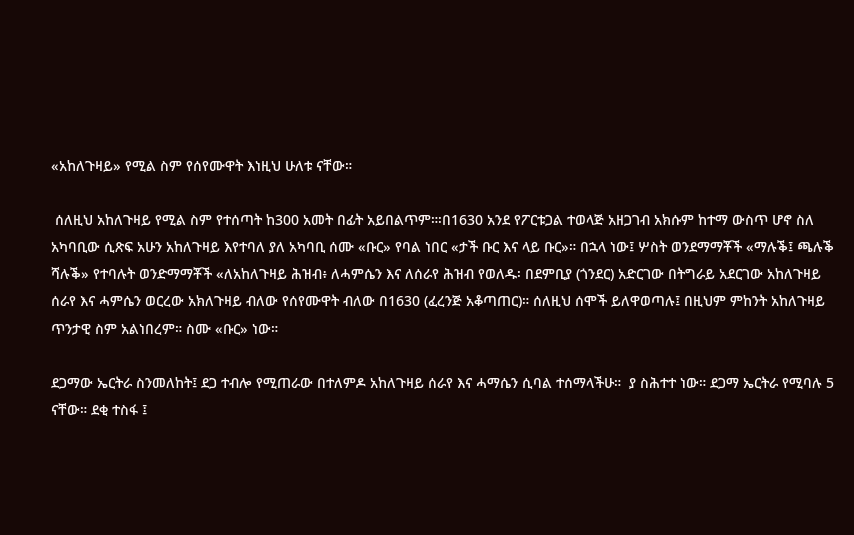«አከለጉዛይ» የሚል ስም የሰየሙዋት እነዚህ ሁለቱ ናቸው።

 ሰለዚህ አከለጉዛይ የሚል ስም የተሰጣት ከ300 አመት በፊት አይበልጥም።፡በ1630 አንደ የፖርቱጋል ተወላጅ አዘጋገብ አክሱም ከተማ ውስጥ ሆኖ ስለ አካባቢው ሲጽፍ አሁን አከለጉዛይ እየተባለ ያለ አካባቢ ሰሙ «ቡር» የባል ነበር «ታች ቡር እና ላይ ቡር»። በኋላ ነው፤ ሦስት ወንደማማቾች «ማሉቕ፤ ጫሉቕ ሻሉቕ» የተባሉት ወንድማማቾች «ለአከለጉዛይ ሕዝብ፥ ለሓምሴን እና ለሰራየ ሕዝብ የወለዱ፡ በደምቢያ (ጎንደር) አድርገው በትግራይ አደርገው አከለጉዛይ ሰራየ እና ሓምሴን ወርረው አክለጉዛይ ብለው የሰየሙዋት ብለው በ1630 (ፈረንጅ አቆጣጠር)። ሰለዚህ ሰሞች ይለዋወጣሉ፤ በዚህም ምከንት አከለጉዛይ ጥንታዊ ስም አልነበረም። ስሙ «ቡር» ነው።

ደጋማው ኤርትራ ስንመለከት፤ ደጋ ተብሎ የሚጠራው በተለምዶ አከለጉዛይ ሰራየ እና ሓማሴን ሲባል ተሰማላችሁ።  ያ ስሕተተ ነው። ደጋማ ኤርትራ የሚባሉ 5 ናቸው። ደቂ ተስፋ ፤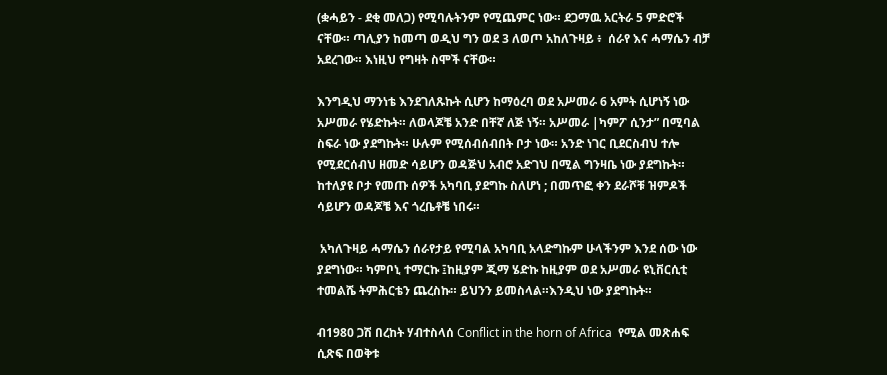(ቋሓይን - ደቂ መለጋ) የሚባሉትንም የሚጨምር ነው። ደጋማዉ አርትራ 5 ምድሮች ናቸው። ጣሊያን ከመጣ ወዲህ ግን ወደ 3 ለወጦ አከለጉዛይ ፥  ሰራየ እና ሓማሴን ብቻ አደረገው። እነዚህ የግዛት ስሞች ናቸው።

እንግዲህ ማንነቴ እንደገለጹኩት ሲሆን ከማዕረባ ወደ አሥመራ 6 አምት ሲሆነኝ ነው አሥመራ የሄድኩት። ለወላጆቼ አንድ በቸኛ ለጅ ነኝ። አሥመራ |ካምፖ ሲንታ” በሚባል ስፍራ ነው ያደግኩት። ሁሉም የሚሰብሰብበት ቦታ ነው። አንድ ነገር ቢደርስብህ ተሎ የሚደርሰብህ ዘመድ ሳይሆን ወዳጅህ አብሮ አድገህ በሚል ግንዛቤ ነው ያደግኩት። ከተለያዩ ቦታ የመጡ ሰዎች አካባቢ ያደግኩ ስለሆነ ; በመጥፎ ቀን ደራሾቹ ዝምዶች ሳይሆን ወዳጆቼ እና ጎረቤቶቼ ነበሩ።

 አካለጉዛይ ሓማሴን ሰራየታይ የሚባል አካባቢ አላድግኩም ሁላችንም እንደ ሰው ነው ያደግነው። ካምቦኒ ተማርኩ ፤ከዚያም ጂማ ሄድኩ ከዚያም ወደ አሥመራ ዩኒቨርሲቲ ተመልሼ ትምሕርቴን ጨረስኩ። ይህንን ይመስላል።እንዲህ ነው ያደግኩት።

ብ1980 ጋሽ በረከት ሃብተስላሰ Conflict in the horn of Africa  የሚል መጽሐፍ ሲጽፍ በወቅቱ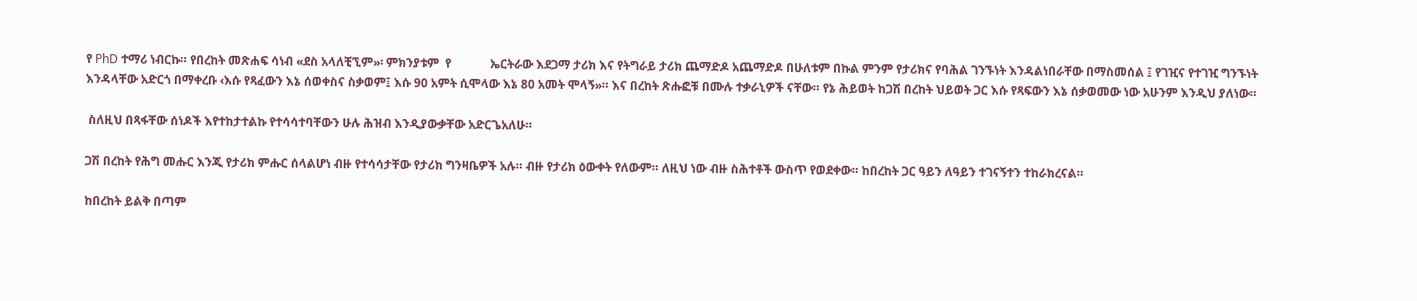የ PhD ተማሪ ነብርኩ። የበረከት መጽሐፍ ሳነብ «ደስ አላለቺኚም»፡ ምክንያቱም  የ             ኤርትራው እደጋማ ታሪክ እና የትግራይ ታሪክ ጨማድዶ አጨማድዶ በሁለቱም በኩል ምንም የታሪክና የባሕል ገንኙነት እንዳልነበራቸው በማስመሰል ፤ የገዢና የተገዢ ግንኙነት  እንዳላቸው አድርጎ በማቀረቡ ‹እሱ የጻፈውን እኔ ሰወቀስና ስቃወም፤ እሱ 90 አምት ሲሞላው እኔ 80 አመት ሞላኝ»። እና በረከት ጽሑፎቹ በሙሉ ተቃራኒዎች ናቸው። የኔ ሕይወት ከጋሽ በረከት ህይወት ጋር እሱ የጻፍውን እኔ ሰቃወመው ነው አሁንም እንዲህ ያለነው።

 ስለዚህ በጻፋቸው ሰነዶች እየተከታተልኩ የተሳሳተባቸውን ሁሉ ሕዝብ እንዲያውቃቸው አድርጌአለሁ።

ጋሽ በረከት የሕግ መሑር እንጂ የታሪክ ምሑር ሰላልሆነ ብዙ የተሳሳታቸው የታሪክ ግንዛቤዎች አሉ። ብዙ የታሪክ ዕውቀት የለውም። ለዚህ ነው ብዙ ስሕተቶች ውስጥ የወደቀው። ከበረከት ጋር ዓይን ለዓይን ተገናኝተን ተከራክረናል።

ከበረከት ይልቅ በጣም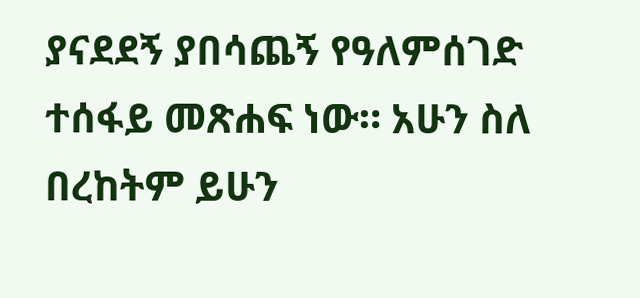ያናደደኝ ያበሳጨኝ የዓለምሰገድ ተሰፋይ መጽሐፍ ነው። አሁን ስለ በረከትም ይሁን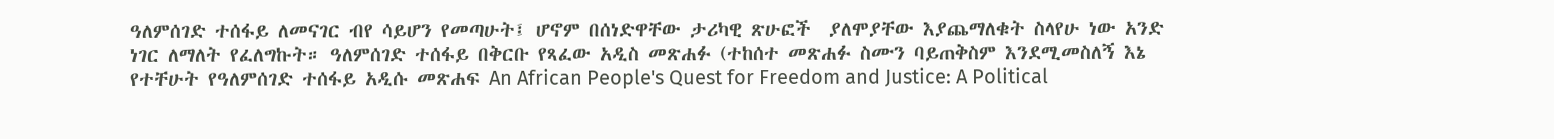ዓለምሰገድ ተሰፋይ ለመናገር ብየ ሳይሆን የመጣሁት፤ ሆኖም በሰነድዋቸው ታሪካዊ ጽሁፎች  ያለሞያቸው እያጨማለቁት ስላየሁ ነው አንድ ነገር ለማለት የፈለግኩት። ዓለምሰገድ ተሰፋይ በቅርቡ የጻፈው አዲስ መጽሐፉ (ተከሰተ መጽሐፉ ስሙን ባይጠቅስም እንደሚመስለኝ እኔ የተቸሁት የዓለምሰገድ ተሰፋይ አዲሱ መጽሐፍ An African People's Quest for Freedom and Justice: A Political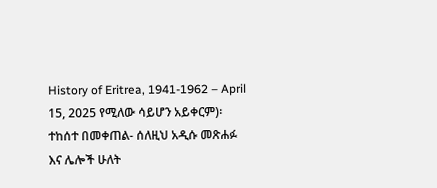History of Eritrea, 1941-1962 – April 15, 2025 የሚለው ሳይሆን አይቀርም)፡ ተከሰተ በመቀጠል- ሰለዚህ አዲሱ መጽሐፉ እና ሌሎች ሁለት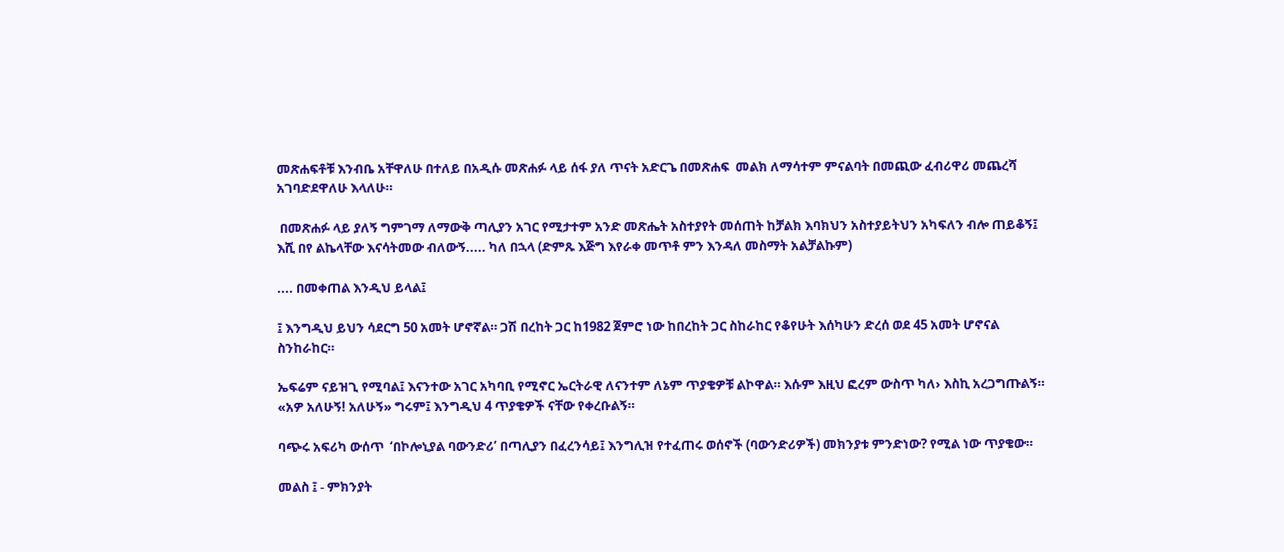መጽሐፍቶቹ እንብቤ አቸዋለሁ በተለይ በአዲሱ መጽሐፉ ላይ ሰፋ ያለ ጥናት አድርጌ በመጽሐፍ  መልክ ለማሳተም ምናልባት በመጪው ፈብሪዋሪ መጨረሻ አገባድደዋለሁ እላለሁ።

 በመጽሐፉ ላይ ያለኝ ግምገማ ለማውቅ ጣሊያን አገር የሚታተም አንድ መጽሔት አስተያየት መሰጠት ከቻልክ እባክህን አስተያይትህን አካፍለን ብሎ ጠይቆኝ፤ እሺ በየ ልኬላቸው እናሳትመው ብለውኝ..... ካለ በኋላ (ድምጹ እጅግ እየራቀ መጥቶ ምን እንዳለ መስማት አልቻልኩም)

.... በመቀጠል እንዲህ ይላል፤

፤ እንግዲህ ይህን ሳደርግ 50 አመት ሆኖኛል። ጋሽ በረከት ጋር ከ1982 ጀምሮ ነው ከበረከት ጋር ስከራከር የቆየሁት እሰካሁን ድረሰ ወደ 45 አመት ሆኖናል ስንከራከር።

ኤፍሬም ናይዝጊ የሚባል፤ እናንተው አገር አካባቢ የሚኖር ኤርትራዊ ለናንተም ለኔም ጥያቄዎቹ ልኮዋል። እሱም እዚህ ፎረም ውስጥ ካለ› እስኪ አረጋግጡልኝ። «አዎ አለሁኝ! አለሁኝ» ግሩም፤ እንግዲህ 4 ጥያቄዎች ናቸው የቀረቡልኝ።

ባጭሩ አፍሪካ ውሰጥ  ‘በኮሎኒያል ባውንድሪ’ በጣሊያን በፈረንሳይ፤ እንግሊዝ የተፈጠሩ ወሰኖች (ባውንድሪዎች) መክንያቱ ምንድነው? የሚል ነው ጥያቄው።

መልስ ፤ - ምክንያት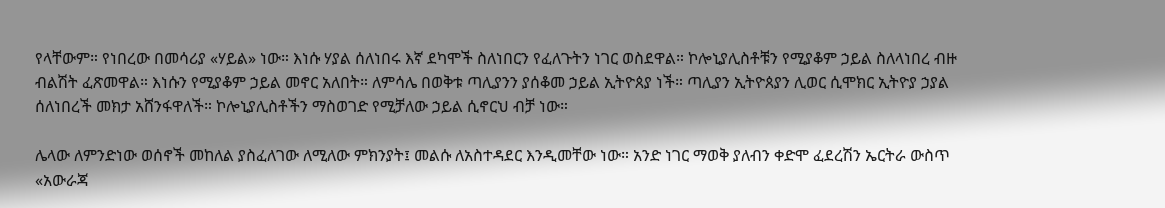የላቸውም። የነበረው በመሳሪያ «ሃይል» ነው። እነሱ ሃያል ሰለነበሩ እኛ ደካሞች ስለነበርን የፈለጉትን ነገር ወስደዋል። ኮሎኒያሊስቶቹን የሚያቆም ኃይል ስለላነበረ ብዙ  ብልሽት ፈጽመዋል። እነሱን የሚያቆም ኃይል መኖር አለበት። ለምሳሌ በወቅቱ ጣሊያንን ያሰቆመ ኃይል ኢትዮጰያ ነች። ጣሊያን ኢትዮጰያን ሊወር ሲሞክር ኢትዮያ ኃያል ሰለነበረች መክታ አሸንፋዋለች። ኮሎኒያሊስቶችን ማስወገድ የሚቻለው ኃይል ሲኖርህ ብቻ ነው።

ሌላው ለምንድነው ወሰኖች መከለል ያስፈለገው ለሚለው ምክንያት፤ መልሱ ለአስተዳደር እንዲመቸው ነው። አንድ ነገር ማወቅ ያለብን ቀድሞ ፈደረሽን ኤርትራ ውስጥ «አውራጃ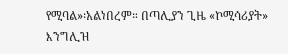የሚባል»፡አልነበረም። በጣሊያን ጊዜ «ኮሚሳሪያት» እንግሊዝ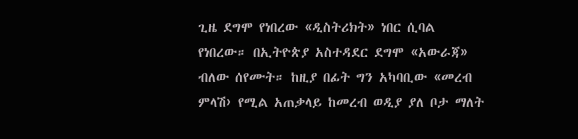ጊዜ ደግሞ የነበረው «ዲስትሪክት» ነበር ሲባል የነበረው። በኢትዮጵያ አስተዳደር ደግሞ «አውራጃ» ብለው ሰየሙት። ከዚያ በፊት ግን አካባቢው «መረብ ምላሽ› የሚል አጠቃላይ ከመረብ ወዲያ ያለ ቦታ ማለት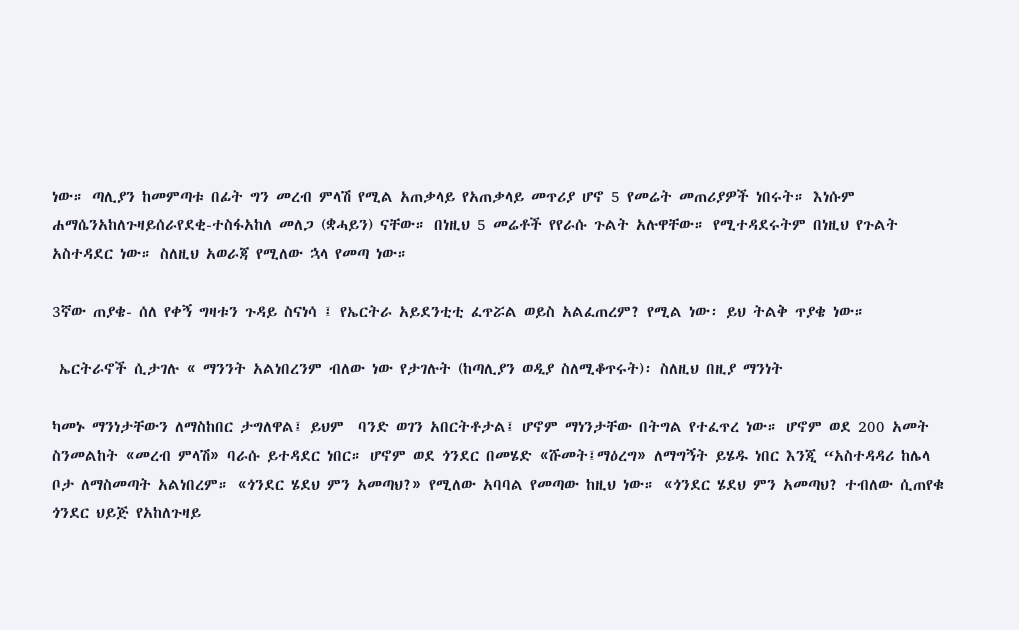ነው። ጣሊያን ከመምጣቱ በፊት ግን መረብ ምላሽ የሚል አጠቃላይ የአጠቃላይ መጥሪያ ሆኖ 5 የመሬት መጠሪያዎች ነበሩት። እነሱም ሐማሴንአከለጉዛይሰራየደቂ-ተስፋአከለ መለጋ (ቋሓይን) ናቸው። በነዚህ 5 መሬቶች የየራሱ ጉልት አሉዋቸው። የሚተዳደሩትም በነዚህ የጉልት አስተዳደር ነው። ስለዚህ አወራጃ የሚለው ኋላ የመጣ ነው።

3ኛው ጠያቄ- ሰለ የቀኝ ግዛቱን ጉዳይ ስናነሳ ፤ የኤርትራ አይደንቲቲ ፈጥሯል ወይስ አልፈጠረም? የሚል ነው፡ ይህ ትልቅ ጥያቄ ነው።

 ኤርትራኖች ሲታገሉ « ማንንት አልነበረንም ብለው ነው የታገሉት (ከጣሊያን ወዲያ ስለሚቆጥሩት)፡ ስለዚህ በዚያ ማንነት

ካመኑ ማንነታቸውን ለማስከበር ታግለዋል፤ ይህም  ባንድ ወገን አበርትቶታል፤ ሆኖም ማነንታቸው በትግል የተፈጥረ ነው። ሆኖም ወደ 200 አመት ስንመልከት «መረብ ምላሽ» ባራሱ ይተዳደር ነበር። ሆኖም ወደ ጎንደር በመሄድ «ሹመት፤ማዕረግ» ለማግኝት ይሄዱ ነበር እንጂ “አስተዳዳሪ ከሌላ ቦታ ለማስመጣት አልነበረም። «ጎንደር ሄደህ ምን አመጣህ?» የሚለው አባባል የመጣው ከዚህ ነው። «ጎንደር ሄደህ ምን አመጣህ? ተብለው ሲጠየቁ ጎንደር ህይጅ የአከለጉዛይ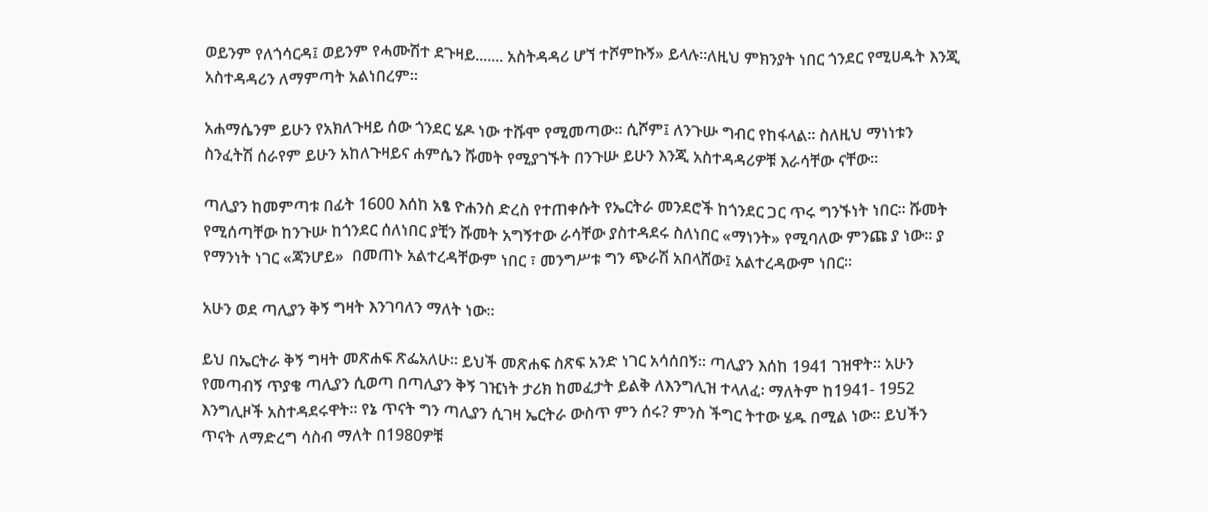ወይንም የለጎሳርዳ፤ ወይንም የሓሙሽተ ደጉዛይ....... አስትዳዳሪ ሆኘ ተሾምኩኝ» ይላሉ።ለዚህ ምክንያት ነበር ጎንደር የሚሀዱት እንጂ አስተዳዳሪን ለማምጣት አልነበረም።

አሐማሴንም ይሁን የአክለጉዛይ ሰው ጎንደር ሄዶ ነው ተሹሞ የሚመጣው። ሲሾም፤ ለንጉሡ ግብር የከፋላል። ስለዚህ ማነነቱን ስንፈትሽ ሰራየም ይሁን አከለጉዛይና ሐምሴን ሹመት የሚያገኙት በንጉሡ ይሁን እንጂ አስተዳዳሪዎቹ እራሳቸው ናቸው።

ጣሊያን ከመምጣቱ በፊት 1600 እሰከ አፄ ዮሐንስ ድረስ የተጠቀሱት የኤርትራ መንደሮች ከጎንደር ጋር ጥሩ ግንኙነት ነበር። ሹመት የሚሰጣቸው ከንጉሡ ከጎንደር ሰለነበር ያቺን ሹመት አግኝተው ራሳቸው ያስተዳደሩ ስለነበር «ማነንት» የሚባለው ምንጩ ያ ነው። ያ የማንነት ነገር «ጃንሆይ»  በመጠኑ አልተረዳቸውም ነበር ፣ መንግሥቱ ግን ጭራሽ አበላሸው፤ አልተረዳውም ነበር።

አሁን ወደ ጣሊያን ቅኝ ግዛት እንገባለን ማለት ነው።

ይህ በኤርትራ ቅኝ ግዛት መጽሐፍ ጽፌአለሁ። ይህች መጽሐፍ ስጽፍ አንድ ነገር አሳሰበኝ። ጣሊያን እሰከ 1941 ገዝዋት። አሁን የመጣብኝ ጥያቄ ጣሊያን ሲወጣ በጣሊያን ቅኝ ገዢነት ታሪክ ከመፈታት ይልቅ ለእንግሊዝ ተላለፈ፡ ማለትም ከ1941- 1952 እንግሊዞች አስተዳደሩዋት። የኔ ጥናት ግን ጣሊያን ሲገዛ ኤርትራ ውስጥ ምን ሰሩ? ምንስ ችግር ትተው ሄዱ በሚል ነው። ይህችን ጥናት ለማድረግ ሳስብ ማለት በ1980ዎቹ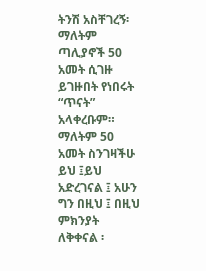ትንሽ አስቸገረኝ፡ ማለትም ጣሊያኖች 50 አመት ሲገዙ ይገዙበት የነበሩት “ጥናት” አላቀረቡም። ማለትም 50 አመት ስንገዛችሁ ይህ ፤ይህ አድረገናል ፤ አሁን ግን በዚህ ፤ በዚህ ምክንያት  ለቅቀናል ፡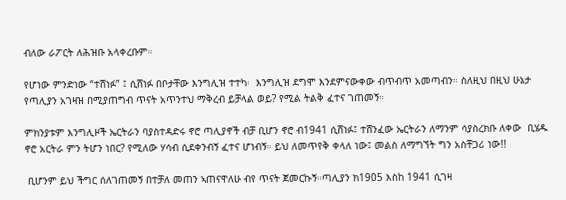ብለው ራፖርት ለሕዝቡ አላቀረቡም።

የሆነው ምንድነው “ተሸነፉ” ፤ ሲሸነፉ በቦታቸው እንግሊዝ ተተካ፡  እንግሊዝ ደግሞ እንደምናውቀው ብጥብጥ አመጣብን። ስለዚህ በዚህ ሁኔታ የጣሊያን አገዛዝ በሚያጠግብ ጥናት አጥንተህ ማቅረብ ይቻላል ወይ? የሚል ትልቅ ፈተና ገጠመኝ።

ምክንያቱም እንግሊዞች ኤርትራን ባያስተዳድሩ ኖሮ ጣሊያኖች ብቻ ቢሆን ኖሮ ብ1941 ሲሸነፉ፤ ተሸንፈው ኤርትራን ለማንም ሳያስረክቡ ለቀው  ቢሄዱ ኖሮ አርትራ ምን ትሆን ነበር? የሚለው ሃሳብ ሲደቀንብኝ ፈተና ሆነብኝ። ይህ ለመጥየቅ ቀላለ ነው፤ መልስ ለማግኘት ግን አስቸጋሪ ነው!!

 ቢሆንም ይህ ችግር ሰለገጠመኝ በተቻለ መጠን ኣጠናዋለሁ ብየ ጥናት ጀመርኩኝ።ጣሊያን ክ1905 እስከ 1941 ሲገዛ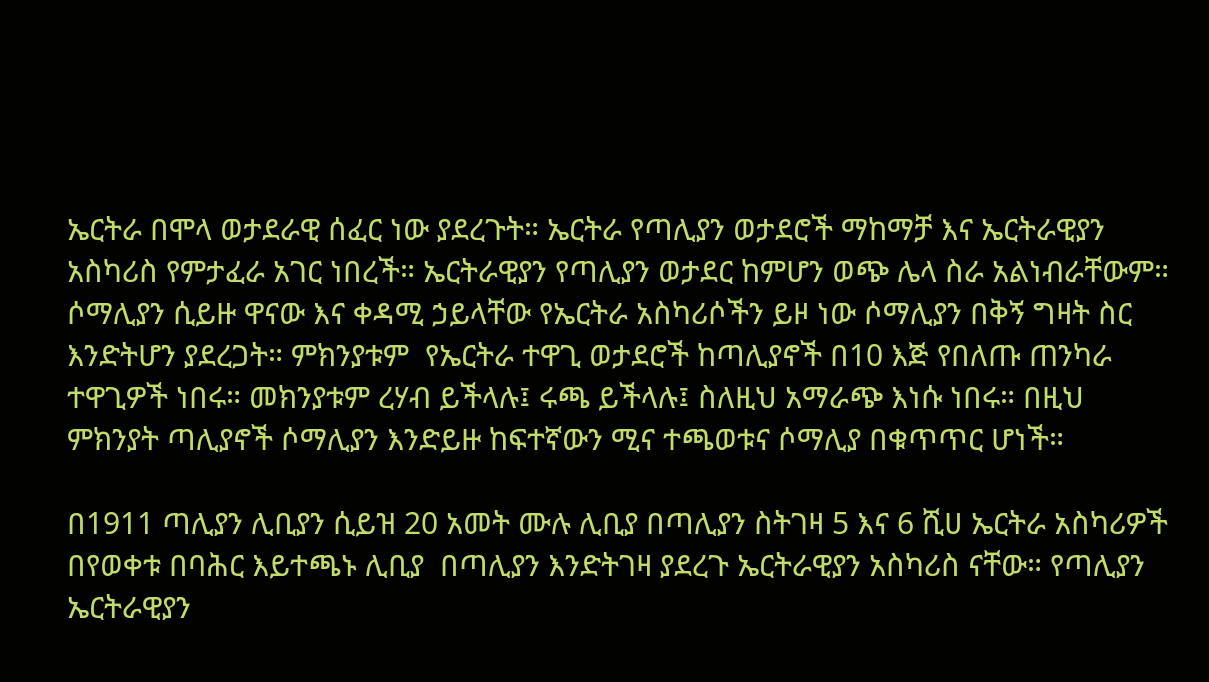ኤርትራ በሞላ ወታደራዊ ሰፈር ነው ያደረጉት። ኤርትራ የጣሊያን ወታደሮች ማከማቻ እና ኤርትራዊያን አስካሪስ የምታፈራ አገር ነበረች። ኤርትራዊያን የጣሊያን ወታደር ከምሆን ወጭ ሌላ ስራ አልነብራቸውም። ሶማሊያን ሲይዙ ዋናው እና ቀዳሚ ኃይላቸው የኤርትራ አስካሪሶችን ይዞ ነው ሶማሊያን በቅኝ ግዛት ስር እንድትሆን ያደረጋት። ምክንያቱም  የኤርትራ ተዋጊ ወታደሮች ከጣሊያኖች በ10 እጅ የበለጡ ጠንካራ ተዋጊዎች ነበሩ። መክንያቱም ረሃብ ይችላሉ፤ ሩጫ ይችላሉ፤ ስለዚህ አማራጭ እነሱ ነበሩ። በዚህ ምክንያት ጣሊያኖች ሶማሊያን እንድይዙ ከፍተኛውን ሚና ተጫወቱና ሶማሊያ በቁጥጥር ሆነች።

በ1911 ጣሊያን ሊቢያን ሲይዝ 20 አመት ሙሉ ሊቢያ በጣሊያን ስትገዛ 5 እና 6 ሺሀ ኤርትራ አስካሪዎች በየወቀቱ በባሕር እይተጫኑ ሊቢያ  በጣሊያን እንድትገዛ ያደረጉ ኤርትራዊያን አስካሪስ ናቸው። የጣሊያን ኤርትራዊያን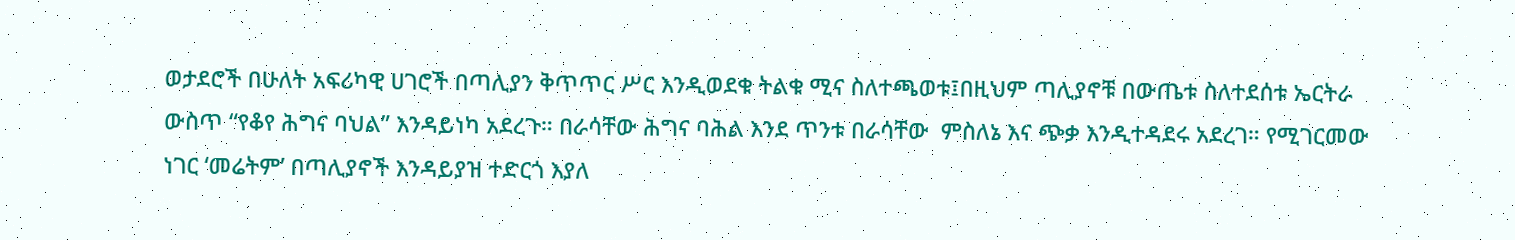ወታደሮች በሁለት አፍሪካዊ ሀገሮች በጣሊያን ቅጥጥር ሥር እንዲወደቁ ትልቁ ሚና ስለተጫወቱ፤በዚህም ጣሊያኖቹ በውጤቱ ስለተደሰቱ ኤርትራ ውስጥ “የቆየ ሕግና ባህል” እንዳይነካ አደረጉ። በራሳቸው ሕግና ባሕል እንደ ጥንቱ በራሳቸው  ምስለኔ እና ጭቃ እንዲተዳደሩ አደረገ። የሚገርመው ነገር ‘መሬትም’ በጣሊያኖች እንዳይያዝ ተድርጎ እያለ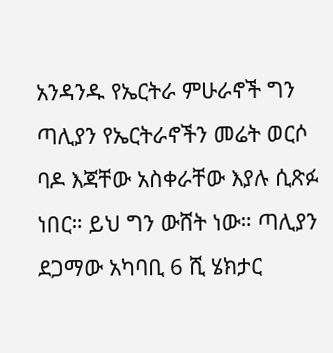አንዳንዱ የኤርትራ ምሁራኖች ግን ጣሊያን የኤርትራኖችን መሬት ወርሶ ባዶ እጃቸው አስቀራቸው እያሉ ሲጽፉ ነበር። ይህ ግን ውሸት ነው። ጣሊያን  ደጋማው አካባቢ 6 ሺ ሄክታር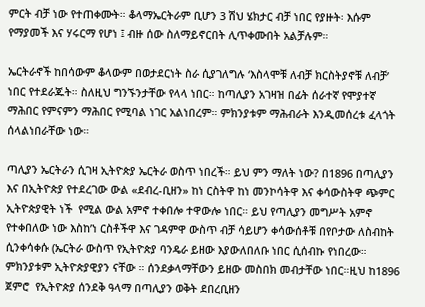ምርት ብቻ ነው የተጠቀሙት። ቆላማኤርትራም ቢሆን 3 ሽህ ሄክታር ብቻ ነበር የያዙት፡ እሱም የማያመች እና ሃሩርማ የሆነ ፤ ብዙ ሰው ስለማይኖርበት ሊጥቀሙበት አልቻሉም።

ኤርትራኖች ከበሳውም ቆላውም በወታደርነት ስራ ሲያገለግሉ ‘እስላሞቹ ለብቻ ክርስትያኖቹ ለብቻ’ ነበር የተደራጁት። ስለዚህ ግንኙንታቸው የላላ ነበር። ከጣሊያን አገዛዝ በፊት ሰራተኛ የሞያተኛ ማሕበር የምናምን ማሕበር የሚባል ነገር አልነበረም። ምክንያቱም ማሕብራት እንዲመሰረቱ ፈላጎት ሰላልነበራቸው ነው።

ጣሊያን ኤርትራን ሲገዛ ኢትዮጵያ ኤርትራ ወስጥ ነበረች። ይህ ምን ማለት ነው? በ1896 በጣሊያን እና በኢትዮጵያ የተደረገው ውል «ደብረ-ቢዘን» ከነ ርስትዋ ከነ መንኮሳትዋ እና ቀሳውስትዋ ጭምር ኢትዮጵያዊት ነች  የሚል ውል አምኖ ተቀበሎ ተዋውሎ ነበር። ይህ የጣሊያን መግሥት አምኖ የተቀበለው ነው እስከ’ነ ርስቶችዋ እና ገዳምዋ ውስጥ ብቻ ሳይሆን ቀሳውሰቶቹ በየቦታው ለስብከት ሲንቀሳቀሱ (ኤርትራ ውስጥ የኢትዮጵያ ባንዴራ ይዘው እያውለበለቡ ነበር ሲሰብኩ የነበረው። ምክንያቱም ኢትዮጵያዊያን ናቸው ። ሰንደቃላማቸውን ይዘው መስበክ መብታቸው ነበር።ዚህ ከ1896 ጀምሮ  የኢትዮጵያ ሰንደቅ ዓላማ በጣሊያን ወቅት ደበረቢዘን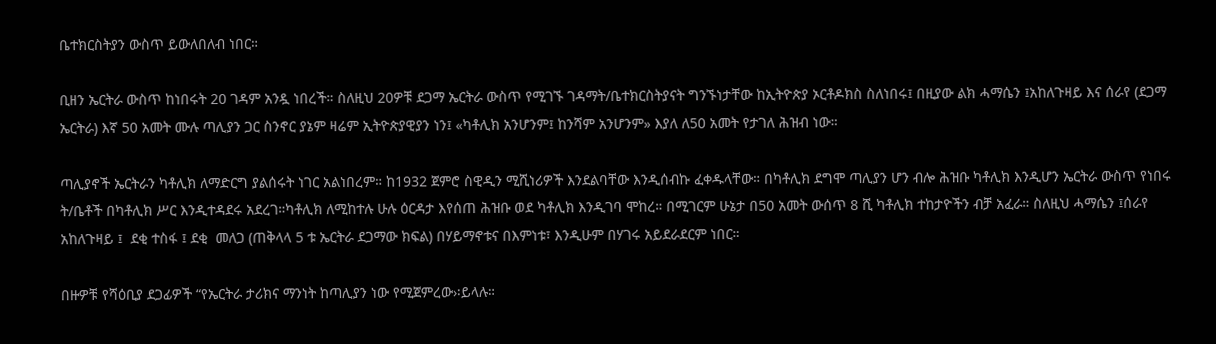ቤተክርስትያን ውስጥ ይውለበለብ ነበር።

ቢዘን ኤርትራ ውስጥ ከነበሩት 20 ገዳም አንዷ ነበረች። ስለዚህ 20ዎቹ ደጋማ ኤርትራ ውስጥ የሚገኙ ገዳማት/ቤተክርስትያናት ግንኙነታቸው ከኢትዮጵያ ኦርቶዶክስ ስለነበሩ፤ በዚያው ልክ ሓማሴን ፤አከለጉዛይ እና ሰራየ (ደጋማ ኤርትራ) እኛ 50 አመት ሙሉ ጣሊያን ጋር ስንኖር ያኔም ዛሬም ኢትዮጵያዊያን ነን፤ «ካቶሊክ አንሆንም፤ ከንሻም አንሆንም» እያለ ለ50 አመት የታገለ ሕዝብ ነው።

ጣሊያኖች ኤርትራን ካቶሊክ ለማድርግ ያልሰሩት ነገር አልነበረም። ከ1932 ጀምሮ ስዊዲን ሚሺነሪዎች እንደልባቸው እንዲሰብኩ ፈቀዱላቸው። በካቶሊክ ደግሞ ጣሊያን ሆን ብሎ ሕዝቡ ካቶሊክ እንዲሆን ኤርትራ ውስጥ የነበሩ ት/ቤቶች በካቶሊክ ሥር እንዲተዳደሩ አደረገ።ካቶሊክ ለሚከተሉ ሁሉ ዕርዳታ እየሰጠ ሕዝቡ ወደ ካቶሊክ እንዲገባ ሞከረ። በሚገርም ሁኔታ በ50 አመት ውሰጥ 8 ሺ ካቶሊክ ተከታዮችን ብቻ አፈራ። ስለዚህ ሓማሴን ፤ሰራየ አከለጉዛይ ፤  ደቂ ተስፋ ፤ ደቂ  መለጋ (ጠቅላላ 5 ቱ ኤርትራ ደጋማው ክፍል) በሃይማኖቱና በእምነቱ፣ እንዲሁም በሃገሩ አይደራደርም ነበር።

በዙዎቹ የሻዕቢያ ደጋፊዎች “የኤርትራ ታሪክና ማንነት ከጣሊያን ነው የሚጀምረው›፡ይላሉ።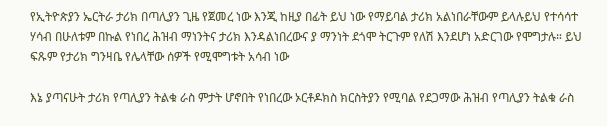የኢትዮጵያን ኤርትራ ታሪክ በጣሊያን ጊዜ የጀመረ ነው እንጂ ከዚያ በፊት ይህ ነው የማይባል ታሪክ አልነበራቸውም ይላሉይህ የተሳሳተ ሃሳብ በሁለቱም በኩል የነበረ ሕዝብ ማነንትና ታሪክ እንዳልነበረውና ያ ማንነት ደጎሞ ትርጉም የለሽ እንደሆነ አድርገው የሞግታሉ። ይህ ፍጹም የታሪክ ግንዛቤ የሌላቸው ሰዎች የሚሞግቱት አሳብ ነው

እኔ ያጣናሁት ታሪክ የጣሊያን ትልቁ ራስ ምታት ሆኖበት የነበረው ኦርቶዶክስ ክርስትያን የሚባል የደጋማው ሕዝብ የጣሊያን ትልቁ ራስ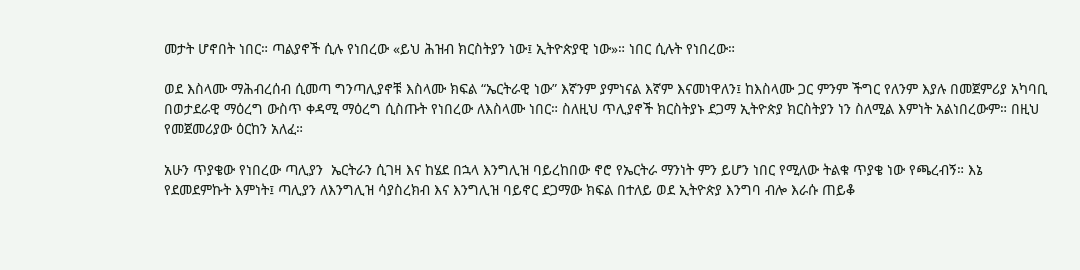መታት ሆኖበት ነበር። ጣልያኖች ሲሉ የነበረው «ይህ ሕዝብ ክርስትያን ነው፤ ኢትዮጵያዊ ነው»። ነበር ሲሉት የነበረው።

ወደ እስላሙ ማሕብረሰብ ሲመጣ ግንጣሊያኖቹ እስላሙ ክፍል “ኤርትራዊ ነው” እኛንም ያምነናል እኛም እናመነዋለን፤ ከእስላሙ ጋር ምንም ችግር የለንም እያሉ በመጀምሪያ አካባቢ በወታደራዊ ማዕረግ ውስጥ ቀዳሚ ማዕረግ ሲስጡት የነበረው ለእስላሙ ነበር። ስለዚህ ጥሊያኖች ክርስትያኑ ደጋማ ኢትዮጵያ ክርስትያን ነን ስለሚል እምነት አልነበረውም። በዚህ የመጀመሪያው ዕርከን አለፈ።

አሁን ጥያቄው የነበረው ጣሊያን  ኤርትራን ሲገዛ እና ከሄደ በኋላ እንግሊዝ ባይረከበው ኖሮ የኤርትራ ማንነት ምን ይሆን ነበር የሚለው ትልቁ ጥያቄ ነው የጫረብኝ። እኔ የደመደምኩት እምነት፤ ጣሊያን ለእንግሊዝ ሳያስረክብ እና እንግሊዝ ባይኖር ደጋማው ክፍል በተለይ ወደ ኢትዮጵያ እንግባ ብሎ እራሱ ጠይቆ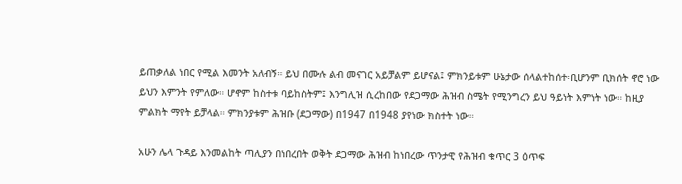ይጠቃለል ነበር የሚል እመንት አለብኝ። ይህ በሙሉ ልብ መናገር አይቻልም ይሆናል፤ ምክንይቱም ሁኔታው ሰላልተከሰተ፡ቢሆንም ቢክሰት ኖሮ ነው ይህን እምንት የምለው። ሆኖም ከስተቱ ባይከስትም፤ እንግሊዝ ሲረከበው የደጋማው ሕዝብ ስሜት የሚንግረን ይህ ዓይነት እምነት ነው። ከዚያ ምልክት ማየት ይቻላል። ምክንያቱም ሕዝቡ (ደጋማው) በ1947 በ1948 ያየነው ክስተት ነው።

አሁን ሌላ ጉዳይ እንመልከት ጣሊያን በነበረበት ወቅት ደጋማው ሕዝብ ከነበረው ጥንታዊ የሕዝብ ቁጥር 3 ዕጥፍ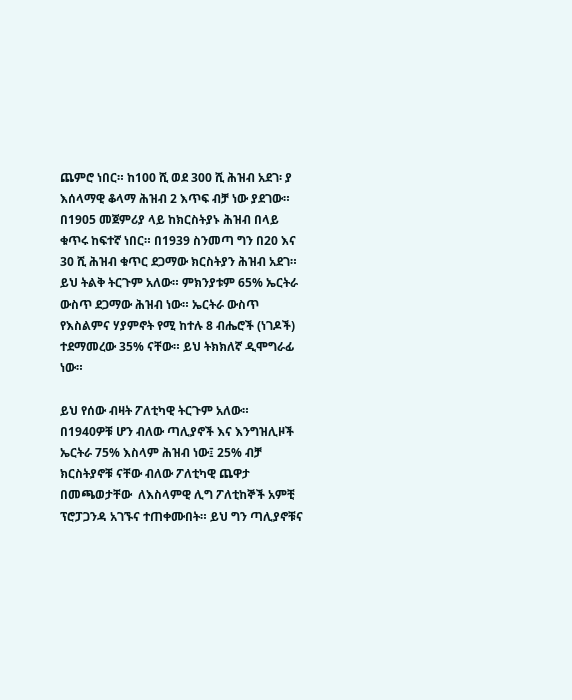ጨምሮ ነበር። ከ100 ሺ ወደ 300 ሺ ሕዝብ አደገ፡ ያ እሰላማዊ ቆላማ ሕዝብ 2 እጥፍ ብቻ ነው ያደገው። በ1905 መጀምሪያ ላይ ከክርስትያኑ ሕዝብ በላይ ቁጥሩ ከፍተኛ ነበር። በ1939 ስንመጣ ግን በ20 እና 30 ሺ ሕዝብ ቁጥር ደጋማው ክርስትያን ሕዝብ አደገ። ይህ ትልቅ ትርጉም አለው። ምክንያቱም 65% ኤርትራ ውስጥ ደጋማው ሕዝብ ነው። ኤርትራ ውስጥ የእስልምና ሃያምኖት የሚ ከተሉ 8 ብሔሮች (ነገዶች) ተደማመረው 35% ናቸው። ይህ ትክክለኛ ዲሞግራፊ ነው።

ይህ የሰው ብዛት ፖለቲካዊ ትርጉም አለው። በ1940ዎቹ ሆን ብለው ጣሊያኖች እና እንግዝሊዞች ኤርትራ 75% እስላም ሕዝብ ነው፤ 25% ብቻ ክርስትያኖቹ ናቸው ብለው ፖለቲካዊ ጨዋታ በመጫወታቸው  ለእስላምዊ ሊግ ፖለቲከኞች አምቺ ፕሮፓጋንዳ አገኙና ተጠቀሙበት። ይህ ግን ጣሊያኖቹና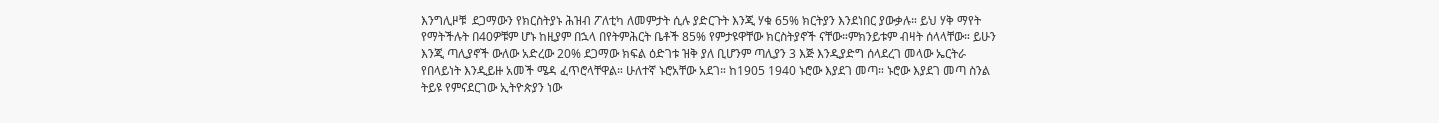እንግሊዞቹ  ደጋማውን የክርስትያኑ ሕዝብ ፖለቲካ ለመምታት ሲሉ ያድርጉት እንጂ ሃቁ 65% ክርትያን እንደነበር ያውቃሉ። ይህ ሃቅ ማየት የማትችሉት በ40ዎቹም ሆኑ ከዚያም በኋላ በየትምሕርት ቤቶች 85% የምታዩዋቸው ክርስትያኖች ናቸው።ምክንይቱም ብዛት ሰላላቸው። ይሁን እንጂ ጣሊያኖች ውለው አድረው 20% ደጋማው ክፍል ዕድገቱ ዝቅ ያለ ቢሆንም ጣሊያን 3 እጅ እንዲያድግ ሰላደረገ መላው ኤርትራ የበላይነት እንዲይዙ አመች ሜዳ ፈጥሮላቸዋል። ሁለተኛ ኑሮአቸው አደገ። ከ1905 1940 ኑሮው እያደገ መጣ። ኑሮው እያደገ መጣ ስንል ትይዩ የምናደርገው ኢትዮጵያን ነው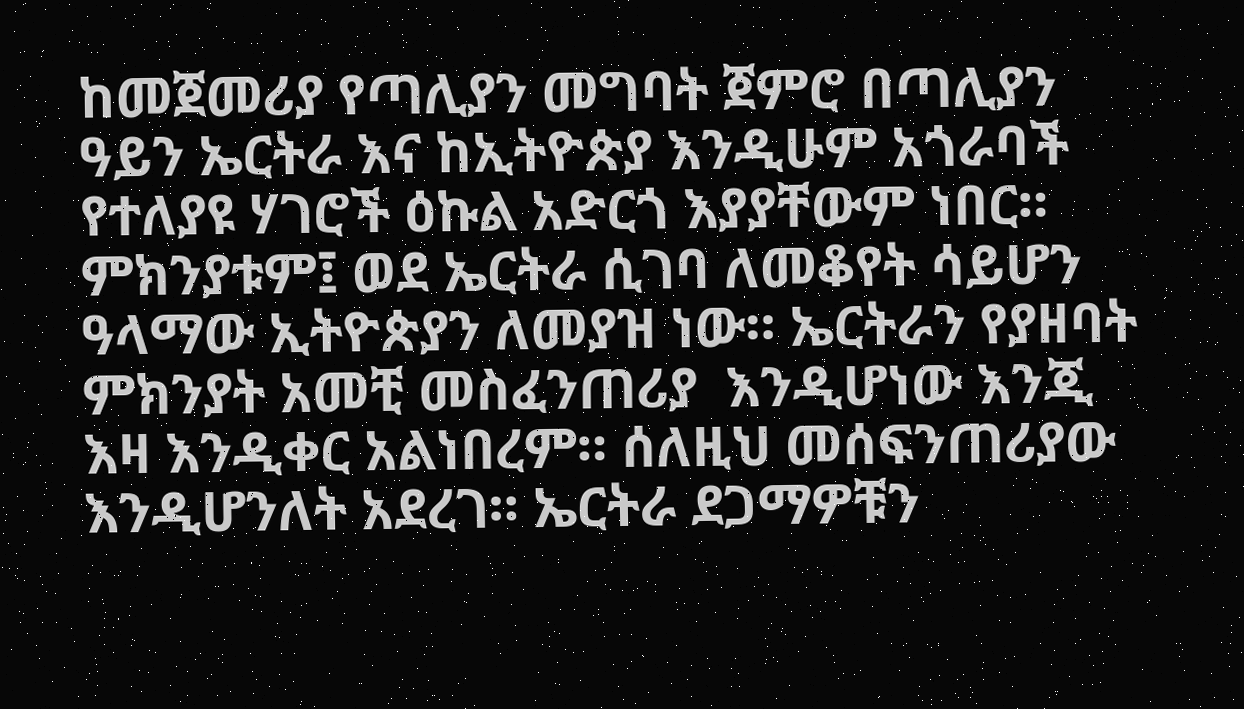ከመጀመሪያ የጣሊያን መግባት ጀምሮ በጣሊያን ዓይን ኤርትራ እና ከኢትዮጵያ እንዲሁም አጎራባች የተለያዩ ሃገሮች ዕኩል አድርጎ እያያቸውም ነበር። ምክንያቱም፤ ወደ ኤርትራ ሲገባ ለመቆየት ሳይሆን ዓላማው ኢትዮጵያን ለመያዝ ነው። ኤርትራን የያዘባት ምክንያት አመቺ መስፈንጠሪያ  እንዲሆነው እንጂ እዛ እንዲቀር አልነበረም። ሰለዚህ መሰፍንጠሪያው እንዲሆንለት አደረገ። ኤርትራ ደጋማዎቹን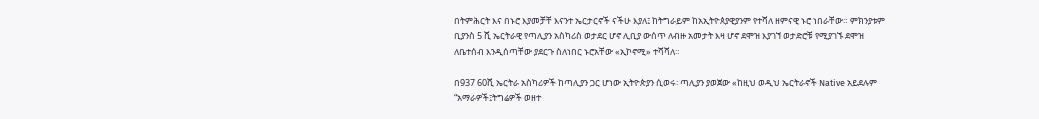በትምሕርት እና በኑሮ እያመቻቸ እናንተ ኤርታርኖች ናችሁ እያለ፤ ከትግራይም ከአኢትዮጰያዊያንም የተሻለ ዘምናዊ ኑሮ ነበራቸው። ምክንያቱም ቢያንስ 5 ሺ ኤርትራዊ የጣሊያን አስካሪስ ወታደር ሆኖ ሊቢያ ውሰጥ ለብዙ አመታት እዛ ሆኖ ደሞዝ እያገኘ ወታድሮቹ የሚያገኙ ደሞዝ ለቤተሰብ እንዲሰጣቸው ያደርጉ ስለነበር ኑሮአቸው «ኢኮኖሚ» ተሻሻለ።

በ937 60ሺ ኤርትራ አስካሪዎች ከጣሊያን ጋር ሆነው ኢትዮጵያን ሲወሩ፡ ጣሊያን ያወጀው «ከዚህ ወዲህ ኤርትራኖች Native አይደሉም  “አማራዎች፤ትግሬዎች ወዘተ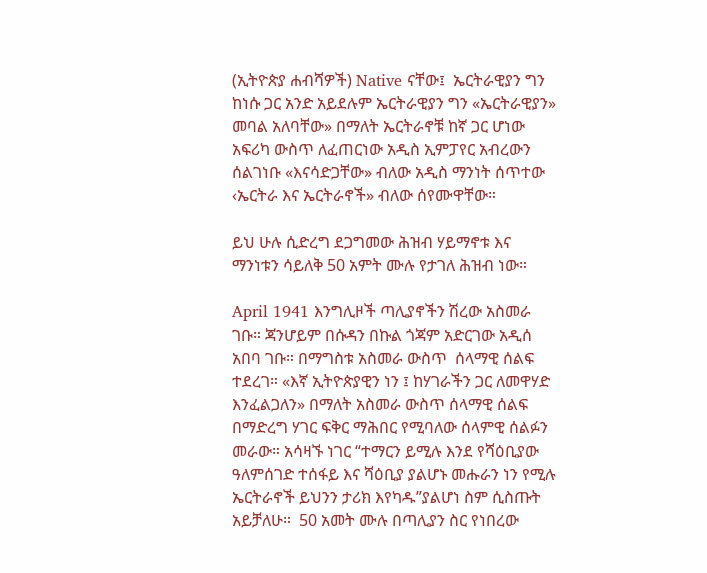(ኢትዮጵያ ሐብሻዎች) Native ናቸው፤  ኤርትራዊያን ግን ከነሱ ጋር አንድ አይደሉም ኤርትራዊያን ግን «ኤርትራዊያን» መባል አለባቸው» በማለት ኤርትራኖቹ ከኛ ጋር ሆነው አፍሪካ ውስጥ ለፈጠርነው አዲስ ኢምፓየር አብረውን ሰልገነቡ «እናሳድጋቸው» ብለው አዲስ ማንነት ሰጥተው ‹ኤርትራ እና ኤርትራኖች» ብለው ሰየሙዋቸው።

ይህ ሁሉ ሲድረግ ደጋግመው ሕዝብ ሃይማኖቱ እና ማንነቱን ሳይለቅ 50 አምት ሙሉ የታገለ ሕዝብ ነው።

April 1941 እንግሊዞች ጣሊያኖችን ሽረው አስመራ ገቡ። ጃንሆይም በሱዳን በኩል ጎጃም አድርገው አዲሰ አበባ ገቡ። በማግስቱ አስመራ ውስጥ  ሰላማዊ ሰልፍ ተደረገ። «እኛ ኢትዮጵያዊን ነን ፤ ከሃገራችን ጋር ለመዋሃድ እንፈልጋለን» በማለት አስመራ ውስጥ ሰላማዊ ሰልፍ በማድረግ ሃገር ፍቅር ማሕበር የሚባለው ሰላምዊ ሰልፉን መራው። አሳዛኙ ነገር “ተማርን ይሚሉ እንደ የሻዕቢያው ዓለምሰገድ ተሰፋይ እና ሻዕቢያ ያልሆኑ መሑራን ነን የሚሉ ኤርትራኖች ይህንን ታሪክ እየካዱ”ያልሆነ ስም ሲስጡት አይቻለሁ።  50 አመት ሙሉ በጣሊያን ስር የነበረው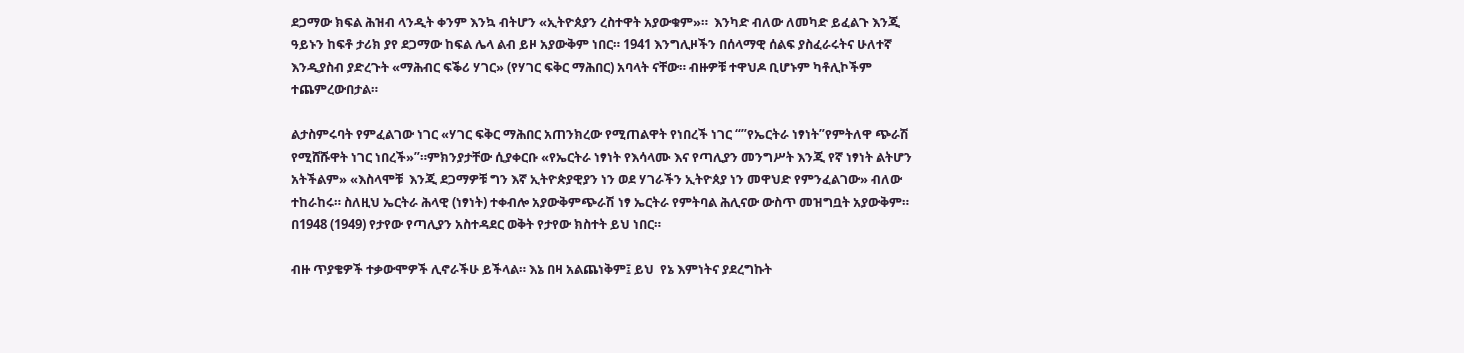ደጋማው ክፍል ሕዝብ ላንዲት ቀንም እንኳ ብትሆን «ኢትዮጰያን ረስተዋት አያውቁም»።  እንካድ ብለው ለመካድ ይፈልጉ እንጂ ዓይኑን ከፍቶ ታሪክ ያየ ደጋማው ከፍል ሌላ ልብ ይዞ አያውቅም ነበር። 1941 እንግሊዞችን በሰላማዊ ሰልፍ ያስፈራሩትና ሁለተኛ እንዲያስብ ያድረጉት «ማሕብር ፍቕሪ ሃገር» (የሃገር ፍቅር ማሕበር) አባላት ናቸው። ብዙዎቹ ተዋህዶ ቢሆኑም ካቶሊኮችም ተጨምረውበታል።

ልታስምሩባት የምፈልገው ነገር «ሃገር ፍቅር ማሕበር አጠንክረው የሚጠልዋት የነበረች ነገር “”የኤርትራ ነፃነት”የምትለዋ ጭራሽ የሚሸሹዋት ነገር ነበረች»”።ምክንያታቸው ሲያቀርቡ «የኤርትራ ነፃነት የእሳላሙ እና የጣሊያን መንግሥት እንጂ የኛ ነፃነት ልትሆን አትችልም» «እስላሞቹ  እንጂ ደጋማዎቹ ግን እኛ ኢትዮጵያዊያን ነን ወደ ሃገራችን ኢትዮጰያ ነን መዋህድ የምንፈልገው» ብለው ተከራከሩ። ስለዚህ ኤርትራ ሕላዊ (ነፃነት) ተቀብሎ አያውቅምጭራሽ ነፃ ኤርትራ የምትባል ሕሊናው ውስጥ መዝግቧት አያውቅም። በ1948 (1949) የታየው የጣሊያን አስተዳደር ወቅት የታየው ክስተት ይህ ነበር።

ብዙ ጥያቄዎች ተቃውሞዎች ሊኖራችሁ ይችላል። እኔ በዛ አልጨነቅም፤ ይህ  የኔ እምነትና ያደረግኩት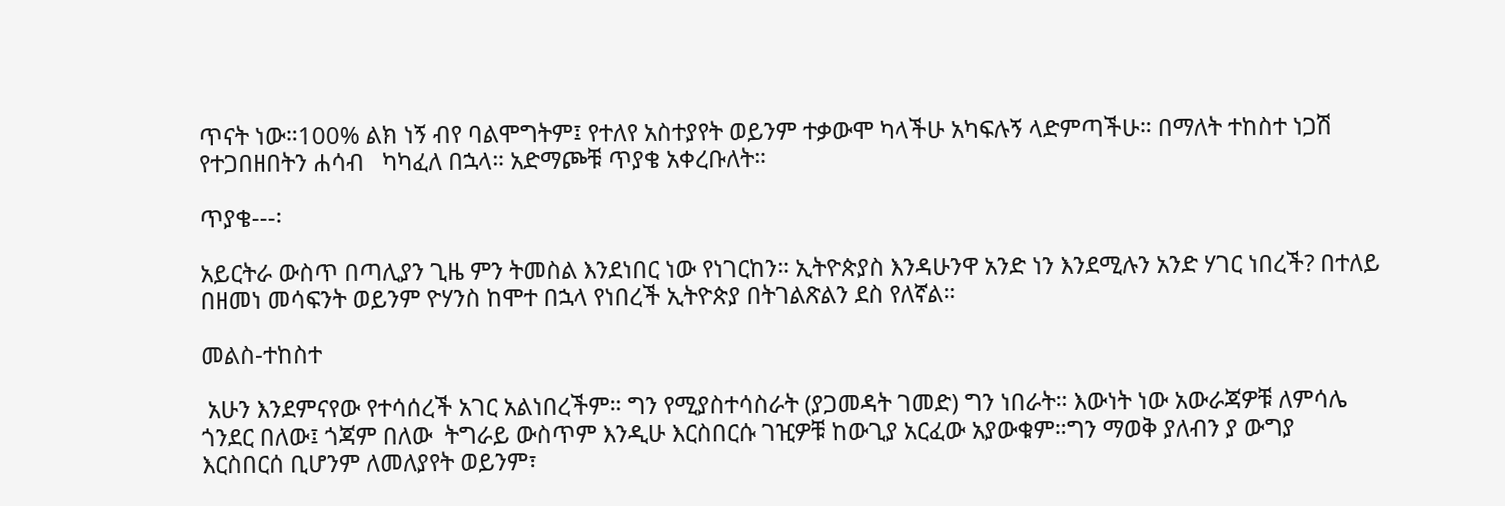ጥናት ነው።100% ልክ ነኝ ብየ ባልሞግትም፤ የተለየ አስተያየት ወይንም ተቃውሞ ካላችሁ አካፍሉኝ ላድምጣችሁ። በማለት ተከስተ ነጋሽ የተጋበዘበትን ሐሳብ   ካካፈለ በኋላ። አድማጮቹ ጥያቄ አቀረቡለት።

ጥያቄ---፡

አይርትራ ውስጥ በጣሊያን ጊዜ ምን ትመስል እንደነበር ነው የነገርከን። ኢትዮጵያስ እንዳሁንዋ አንድ ነን እንደሚሉን አንድ ሃገር ነበረች? በተለይ በዘመነ መሳፍንት ወይንም ዮሃንስ ከሞተ በኋላ የነበረች ኢትዮጵያ በትገልጽልን ደስ የለኛል።

መልስ-ተከስተ

 አሁን እንደምናየው የተሳሰረች አገር አልነበረችም። ግን የሚያስተሳስራት (ያጋመዳት ገመድ) ግን ነበራት። እውነት ነው አውራጃዎቹ ለምሳሌ ጎንደር በለው፤ ጎጃም በለው  ትግራይ ውስጥም እንዲሁ እርስበርሱ ገዢዎቹ ከውጊያ አርፈው አያውቁም።ግን ማወቅ ያለብን ያ ውግያ እርስበርሰ ቢሆንም ለመለያየት ወይንም፣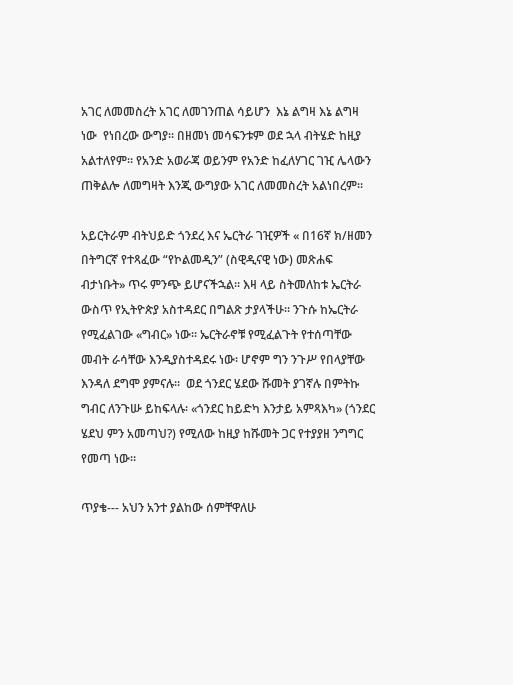አገር ለመመስረት አገር ለመገንጠል ሳይሆን  እኔ ልግዛ እኔ ልግዛ ነው  የነበረው ውግያ። በዘመነ መሳፍንቱም ወደ ኋላ ብትሄድ ከዚያ አልተለየም። የአንድ አወራጃ ወይንም የአንድ ከፈለሃገር ገዢ ሌላውን ጠቅልሎ ለመግዛት እንጂ ውግያው አገር ለመመስረት አልነበረም።

አይርትራም ብትህይድ ጎንደረ እና ኤርትራ ገዢዎች « በ16ኛ ክ/ዘመን በትግርኛ የተጻፈው “የኮልመዲን” (ስዊዲናዊ ነው) መጽሐፍ  ብታነቡት» ጥሩ ምንጭ ይሆናችኋል። እዛ ላይ ስትመለከቱ ኤርትራ ውስጥ የኢትዮጵያ አስተዳደር በግልጽ ታያላችሁ። ንጉሱ ከኤርትራ የሚፈልገው «ግብር» ነው። ኤርትራኖቹ የሚፈልጉት የተሰጣቸው መብት ራሳቸው እንዲያስተዳደሩ ነው፡ ሆኖም ግን ንጉሥ የበላያቸው እንዳለ ደግሞ ያምናሉ።  ወደ ጎንደር ሄደው ሹመት ያገኛሉ በምትኩ ግብር ለንጉሡ ይከፍላሉ፡ «ጎንደር ከይድካ እንታይ አምጻእካ» (ጎንደር ሄደህ ምን አመጣህ?) የሚለው ከዚያ ከሹመት ጋር የተያያዘ ንግግር የመጣ ነው።

ጥያቄ--- አህን አንተ ያልከው ሰምቸዋለሁ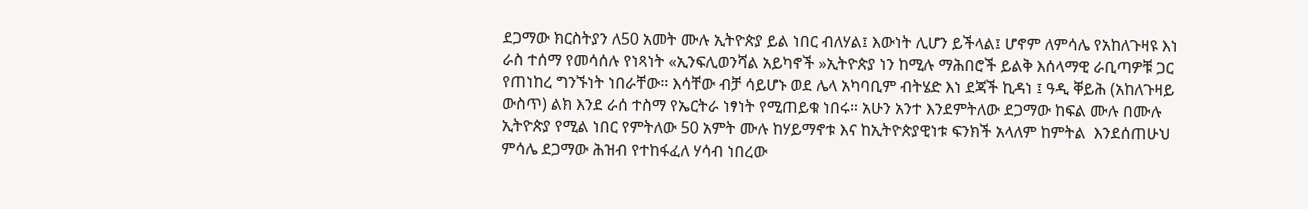ደጋማው ክርስትያን ለ50 አመት ሙሉ ኢትዮጵያ ይል ነበር ብለሃል፤ እውነት ሊሆን ይችላል፤ ሆኖም ለምሳሌ የአከለጉዛዩ እነ ራስ ተሰማ የመሳሰሉ የነጻነት «ኢንፍሊወንሻል አይካኖች »ኢትዮጵያ ነን ከሚሉ ማሕበሮች ይልቅ እሰላማዊ ራቢጣዎቹ ጋር የጠነከረ ግንኙነት ነበራቸው። እሳቸው ብቻ ሳይሆኑ ወደ ሌላ አካባቢም ብትሄድ እነ ደጃች ኪዳነ ፤ ዓዲ ቐይሕ (አከለጉዛይ ውስጥ) ልክ እንደ ራሰ ተስማ የኤርትራ ነፃነት የሚጠይቁ ነበሩ። አሁን አንተ እንደምትለው ደጋማው ከፍል ሙሉ በሙሉ ኢትዮጵያ የሚል ነበር የምትለው 50 አምት ሙሉ ከሃይማኖቱ እና ከኢትዮጵያዊነቱ ፍንክች አላለም ከምትል  እንደሰጠሁህ ምሳሌ ደጋማው ሕዝብ የተከፋፈለ ሃሳብ ነበረው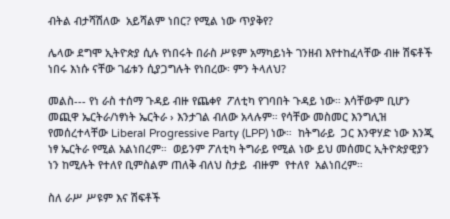ብትል ብታሻሽለው  አይሻልም ነበር? የሚል ነው ጥያቅየ?

ሌላው ደግሞ ኢትዮጵያ ሲሉ የነበሩት በራስ ሥዩም አማካይነት ገንዘብ እየተከፈላቸው ብዙ ሽፍቶች ነበሩ እነሱ ናቸው ገፊቱን ሲያጋግሉት የነበረው፡ ምን ትላለህ?

መልስ--- የነ ራስ ተሰማ ጉዳይ ብዙ የጨቀየ  ፖለቲካ የገባበት ጉዳይ ነው። እሳቸውም ቢሆን መጪዋ ኤርትራ/ነፃነት ኤርትራ › እንታገል ብለው አላሉም። የሳቸው መስመር እንግሊዝ የመሰረተላቸው Liberal Progressive Party (LPP) ነው።  ከትግራይ  ጋር እንዋሃድ ነው እንጂ ነፃ ኤርትራ የሚል አልነበረም።  ወይንም ፖለቲካ ትግራይ የሚል ነው ይህ መሰመር ኢትዮጵያዊያን ነን ከሚሉት የተለየ ቢምስልም ጠለቅ ብለህ ስታይ  ብዙም  የተለየ  አልነበረም።

ስለ ራሥ ሥዩም እና ሽፍቶች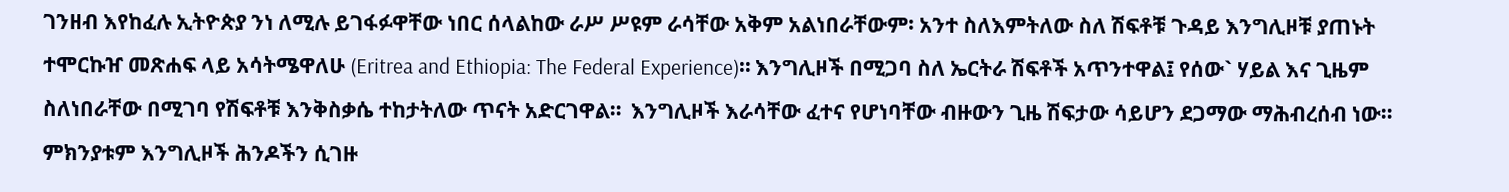ገንዘብ እየከፈሉ ኢትዮጵያ ንነ ለሚሉ ይገፋፉዋቸው ነበር ሰላልከው ራሥ ሥዩም ራሳቸው አቅም አልነበራቸውም፡ አንተ ስለእምትለው ስለ ሽፍቶቹ ጉዳይ እንግሊዞቹ ያጠኑት ተሞርኩዠ መጽሐፍ ላይ አሳትሜዋለሁ (Eritrea and Ethiopia: The Federal Experience)። እንግሊዞች በሚጋባ ስለ ኤርትራ ሽፍቶች አጥንተዋል፤ የሰው` ሃይል እና ጊዜም ስለነበራቸው በሚገባ የሽፍቶቹ እንቅስቃሴ ተከታትለው ጥናት አድርገዋል።  እንግሊዞች እራሳቸው ፈተና የሆነባቸው ብዙውን ጊዜ ሽፍታው ሳይሆን ደጋማው ማሕብረሰብ ነው። ምክንያቱም እንግሊዞች ሕንዶችን ሲገዙ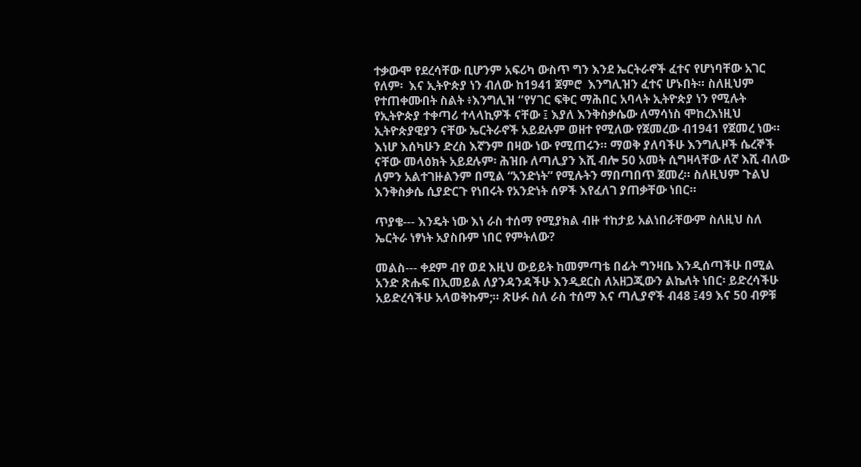ተቃውሞ የደረሳቸው ቢሆንም አፍሪካ ውስጥ ግን እንደ ኤርትራኖች ፈተና የሆነባቸው አገር የለም፡  እና ኢትዮጵያ ነን ብለው ከ1941 ጀምሮ  እንግሊዝን ፈተና ሆኑበት። ስለዚህም የተጠቀሙበት ስልት ፥እንግሊዝ ‘’የሃገር ፍቅር ማሕበር አባላት ኢትዮጵያ ነን የሚሉት የኢትዮጵያ ተቀጣሪ ተላላኪዎች ናቸው ፤ እያለ እንቅስቃሴው ለማሳነስ ሞከረእነዚህ ኢትዮጵያዊያን ናቸው ኤርትራኖች አይደሉም ወዘተ የሚለው የጀመረው ብ1941 የጀመረ ነው። እነሆ እሰካሁን ድረስ እኛንም በዛው ነው የሚጠሩን። ማወቅ ያለባችሁ እንግሊዞች ሴረኞች ናቸው መላዕክት አይደሉም፡ ሕዝቡ ለጣሊያን እሺ ብሎ 50 አመት ሲግዛላቸው ለኛ እሺ ብለው ለምን አልተገዙልንም በሚል “አንድነት” የሚሉትን ማበጣበጥ ጀመረ። ስለዚህም ጉልህ እንቅስቃሴ ሲያድርጉ የነበሩት የአንድነት ሰዎች እየፈለገ ያጠቃቸው ነበር።

ጥያቄ--- እንዴት ነው እነ ራስ ተሰማ የሚያክል ብዙ ተከታይ አልነበራቸውም ስለዚህ ስለ ኤርትራ ነፃነት አያስቡም ነበር የምትለው?

መልስ--- ቀደም ብየ ወደ እዚህ ውይይት ከመምጣቴ በፊት ግንዛቤ እንዲሰጣችሁ በሚል አንድ ጽሑፍ በኢመይል ለያንዳንዳችሁ እንዲደርስ ለአዘጋጂውን ልኬለት ነበር፡ ይድረሳችሁ አይድረሳችሁ አላወቅኩም;። ጽሁፉ ስለ ራስ ተሰማ እና ጣሊያኖች ብ48 ፤49 እና 50 ብዎቹ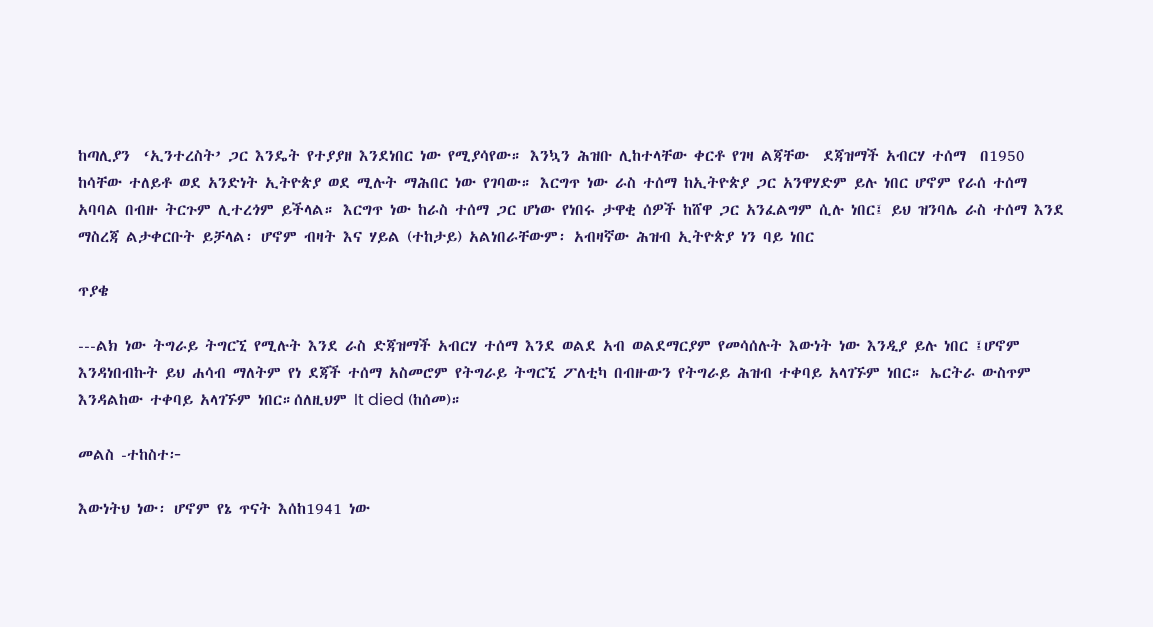ከጣሊያን  ‘ኢንተረስት’ ጋር እንዴት የተያያዘ እንደነበር ነው የሚያሳየው። እንኳን ሕዝቡ ሊከተላቸው ቀርቶ የገዛ ልጃቸው  ደጃዝማች አብርሃ ተሰማ  በ1950 ከሳቸው ተለይቶ ወደ አንድነት ኢትዮጵያ ወደ ሚሉት ማሕበር ነው የገባው። እርግጥ ነው ራስ ተሰማ ከኢትዮጵያ ጋር አንዋሃድም ይሉ ነበር ሆኖም የራሰ ተሰማ  አባባል በብዙ ትርጉም ሊተረጎም ይችላል። እርግጥ ነው ከራስ ተሰማ ጋር ሆነው የነበሩ ታዋቂ ሰዎች ከሸዋ ጋር አንፈልግም ሲሉ ነበር፤ ይህ ዝንባሌ ራስ ተሰማ እንደ ማስረጃ ልታቀርቡት ይቻላል፡ ሆኖም ብዛት እና ሃይል (ተከታይ) አልነበራቸውም፡ አብዛኛው ሕዝብ ኢትዮጵያ ነን ባይ ነበር

ጥያቄ

---ልክ ነው ትግራይ ትግርኚ የሚሉት እንደ ራስ ድጃዝማች አብርሃ ተሰማ እንደ ወልደ አብ ወልደማርያም የመሳሰሉት እውነት ነው እንዲያ ይሉ ነበር ፤ሆኖም እንዳነበብኩት ይህ ሐሳብ ማለትም የነ ደጃች ተሰማ አስመሮም የትግራይ ትግርኚ ፖለቲካ በብዙውን የትግራይ ሕዝብ ተቀባይ አላገኙም ነበር። ኤርትራ ውስጥም እንዳልከው ተቀባይ አላገኙም ነበር።ሰለዚህም It died (ከሰመ)።

መልስ -ተከስተ፦

እውነትህ ነው፡ ሆኖም የኔ ጥናት እሰከ1941 ነው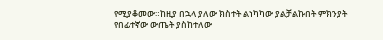የሚያቆመው።ከዚያ በኋላ ያለው ክስተት ልነካካው ያልቻልኩበት ምክንያት የበፊተኛው ውጤት ያስከተለው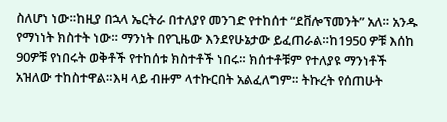ስለሆነ ነው።ከዚያ በኋላ ኤርትራ በተለያየ መንገድ የተከሰተ “ደቨሎፕመንት” አለ። አንዱ የማነነት ክስተት ነው። ማንነት በየጊዜው እንደየሁኔታው ይፈጠራል።ከ1950 ዎቹ እሰከ 90ዎቹ የነበሩት ወቅቶች የተከሰቱ ክስተቶች ነበሩ። ክሰተቶቹም የተለያዩ ማንነቶች አዝለው ተከስተዋል።እዛ ላይ ብዙም ላተኩርበት አልፈለግም። ትኩረት የሰጠሁት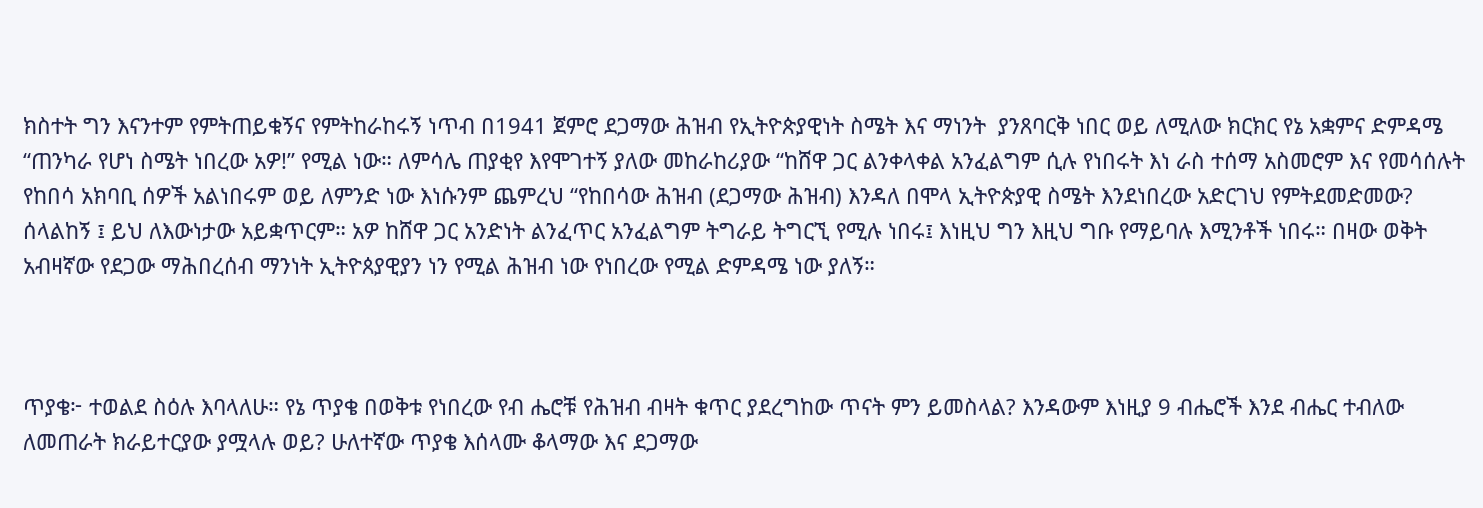ክስተት ግን እናንተም የምትጠይቁኝና የምትከራከሩኝ ነጥብ በ1941 ጀምሮ ደጋማው ሕዝብ የኢትዮጵያዊነት ስሜት እና ማነንት  ያንጸባርቅ ነበር ወይ ለሚለው ክርክር የኔ አቋምና ድምዳሜ “ጠንካራ የሆነ ስሜት ነበረው አዎ!” የሚል ነው። ለምሳሌ ጠያቂየ እየሞገተኝ ያለው መከራከሪያው “ከሸዋ ጋር ልንቀላቀል አንፈልግም ሲሉ የነበሩት እነ ራስ ተሰማ አስመሮም እና የመሳሰሉት የከበሳ አክባቢ ሰዎች አልነበሩም ወይ ለምንድ ነው እነሱንም ጨምረህ “የከበሳው ሕዝብ (ደጋማው ሕዝብ) እንዳለ በሞላ ኢትዮጵያዊ ስሜት እንደነበረው አድርገህ የምትደመድመው? ሰላልከኝ ፤ ይህ ለእውነታው አይቋጥርም። አዎ ከሸዋ ጋር አንድነት ልንፈጥር አንፈልግም ትግራይ ትግርኚ የሚሉ ነበሩ፤ እነዚህ ግን እዚህ ግቡ የማይባሉ እሚንቶች ነበሩ። በዛው ወቅት አብዛኛው የደጋው ማሕበረሰብ ማንነት ኢትዮጰያዊያን ነን የሚል ሕዝብ ነው የነበረው የሚል ድምዳሜ ነው ያለኝ።



ጥያቄ፦ ተወልደ ስዕሉ እባላለሁ። የኔ ጥያቄ በወቅቱ የነበረው የብ ሔሮቹ የሕዝብ ብዛት ቁጥር ያደረግከው ጥናት ምን ይመስላል? እንዳውም እነዚያ 9 ብሔሮች እንደ ብሔር ተብለው ለመጠራት ክራይተርያው ያሟላሉ ወይ? ሁለተኛው ጥያቄ እሰላሙ ቆላማው እና ደጋማው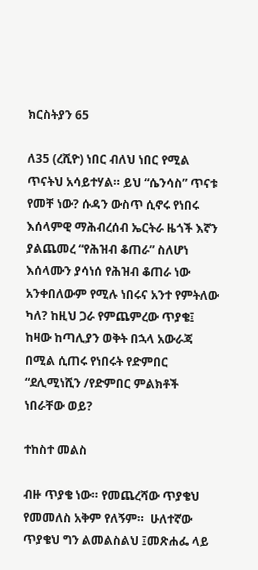ክርስትያን 65

ለ35 (ረሺዮ) ነበር ብለህ ነበር የሚል ጥናትህ አሳይተሃል። ይህ “ሴንሳስ” ጥናቱ የመቸ ነው? ሱዳን ውስጥ ሲኖሩ የነበሩ እሰላምዊ ማሕብረሰብ ኤርትራ ዜጎች እኛን ያልጨመረ “የሕዝብ ቆጠራ” ስለሆነ እሰላሙን ያሳነሰ የሕዝብ ቆጠራ ነው አንቀበለውም የሚሉ ነበሩና አንተ የምትለው ካለ? ከዚህ ጋራ የምጨምረው ጥያቄ፤ ከዛው ከጣሊያን ወቅት በኋላ አውራጃ በሚል ሲጠሩ የነበሩት የድምበር “ደሊሚነሺን /የድምበር ምልክቶች ነበራቸው ወይ?

ተከስተ መልስ

ብዙ ጥያቄ ነው። የመጨረሻው ጥያቄህ የመመለስ አቅም የለኝም።  ሁለተኛው ጥያቄህ ግን ልመልስልህ ፤መጽሐፌ ላይ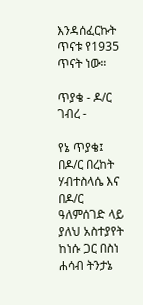እንዳሰፈርኩት ጥናቱ የ1935 ጥናት ነው።

ጥያቄ - ዶ/ር ገብረ -

የኔ ጥያቄ፤ በዶ/ር በረከት ሃብተስላሴ እና በዶ/ር ዓለምሰገድ ላይ ያለህ አስተያየት ከነሱ ጋር በስነ ሐሳብ ትንታኔ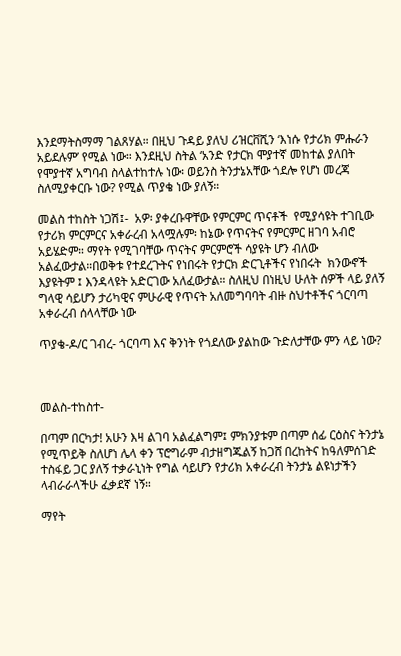እንደማትስማማ ገልጸሃል። በዚህ ጉዳይ ያለህ ሪዝርቨሺን ‘እነሱ የታሪክ ምሑራን አይደሉም’ የሚል ነው። እንደዚህ ስትል ‘አንድ የታርክ ሞያተኛ መከተል ያለበት የሞያተኛ አግባብ ስላልተከተሉ ነው፡ ወይንስ ትንታኔአቸው ጎደሎ የሆነ መረጃ ስለሚያቀርቡ ነው? የሚል ጥያቄ ነው ያለኝ።

መልስ ተከስት ነጋሽ፤-  አዎ፡ ያቀረቡዋቸው የምርምር ጥናቶች  የሚያሳዩት ተገቢው የታሪክ ምርምርና አቀራረብ አላሟሉም፡ ከኔው የጥናትና የምርምር ዘገባ አብሮ አይሄድም። ማየት የሚገባቸው ጥናትና ምርምሮች ሳያዩት ሆን ብለው አልፈውታል።በወቅቱ የተደረጉትና የነበሩት የታርክ ድርጊቶችና የነበሩት  ክንውኖች እያዩትም ፤ እንዳላዩት አድርገው አለፈውታል። ስለዚህ በነዚህ ሁለት ሰዎች ላይ ያለኝ ግላዊ ሳይሆን ታሪካዊና ምሁራዊ የጥናት አለመግባባት ብዙ ስህተቶችና ጎርባጣ አቀራረብ ሰላላቸው ነው

ጥያቄ-ዶ/ር ገብረ- ጎርባጣ እና ቅንነት የጎደለው ያልከው ጉድለታቸው ምን ላይ ነው?



መልስ-ተከስተ-

በጣም በርካታ! አሁን እዛ ልገባ አልፈልግም፤ ምክንያቱም በጣም ሰፊ ርዕስና ትንታኔ የሚጥይቅ ስለሆነ ሌላ ቀን ፕሮግራም ብታዘግጁልኝ ከጋሸ በረከትና ከዓለምሰገድ ተስፋይ ጋር ያለኝ ተቃራኒነት የግል ሳይሆን የታሪክ አቀራረብ ትንታኔ ልዩነታችን ላብራራላችሁ ፈቃደኛ ነኝ።

ማየት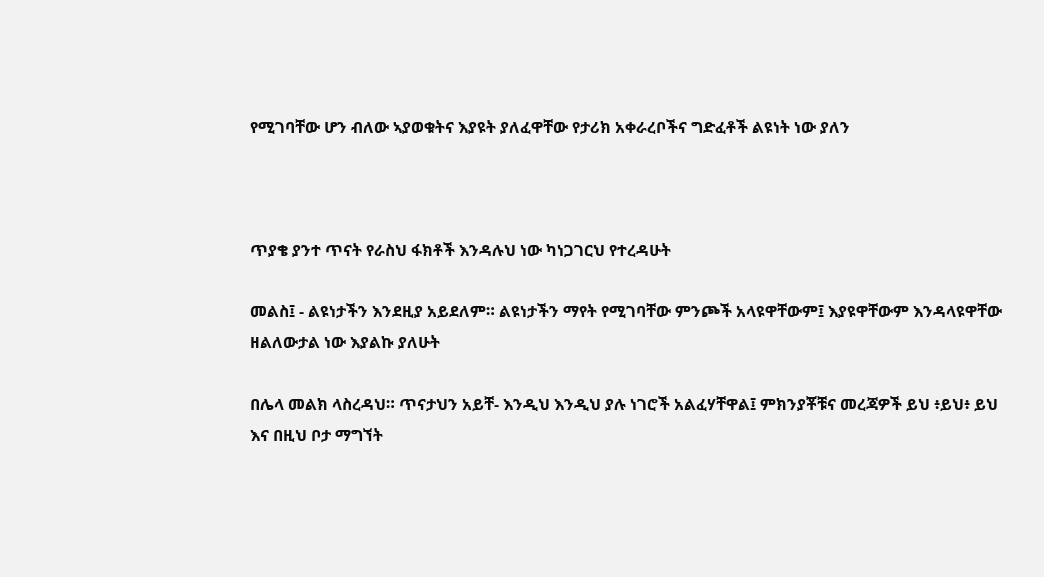የሚገባቸው ሆን ብለው ኣያወቁትና እያዩት ያለፈዋቸው የታሪክ አቀራረቦችና ግድፈቶች ልዩነት ነው ያለን



ጥያቄ ያንተ ጥናት የራስህ ፋክቶች እንዳሉህ ነው ካነጋገርህ የተረዳሁት

መልስ፤ - ልዩነታችን እንደዚያ አይደለም። ልዩነታችን ማየት የሚገባቸው ምንጮች አላዩዋቸውም፤ እያዩዋቸውም እንዳላዩዋቸው ዘልለውታል ነው እያልኩ ያለሁት

በሌላ መልክ ላስረዳህ። ጥናታህን አይቸ- እንዲህ እንዲህ ያሉ ነገሮች አልፈሃቸዋል፤ ምክንያቾቹና መረጃዎች ይህ ፥ይህ፥ ይህ እና በዚህ ቦታ ማግኘት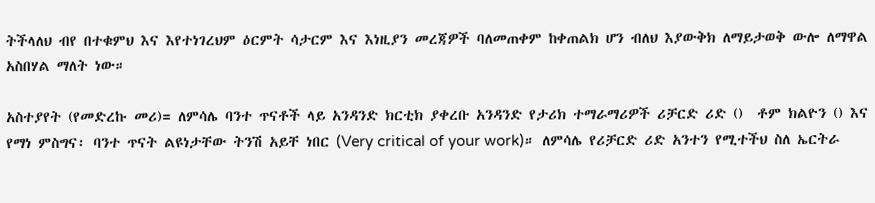ትችላለህ ብየ በተቁምህ እና እየተነገረህም ዕርምት ሳታርም እና እነዚያን መረጃዎች ባለመጠቀም ከቀጠልክ ሆን ብለህ እያውቅክ ለማይታወቅ ውሎ ለማዋል አስበሃል ማለት ነው።

አስተያየት (የመድረኩ መሪ)= ለምሳሌ ባንተ ጥናቶች ላይ አንዳንድ ክርቲክ ያቀረቡ አንዳንድ የታሪክ ተማራማሪዎች ሪቻርድ ሪድ ()  ቶም ክልዮን () እና የማነ ምስግና፡ ባንተ ጥናት ልዩነታቸው ትንሽ አይቸ ነበር (Very critical of your work)። ለምሳሌ የሪቻርድ ሪድ አንተን የሚተችህ ስለ ኤርትራ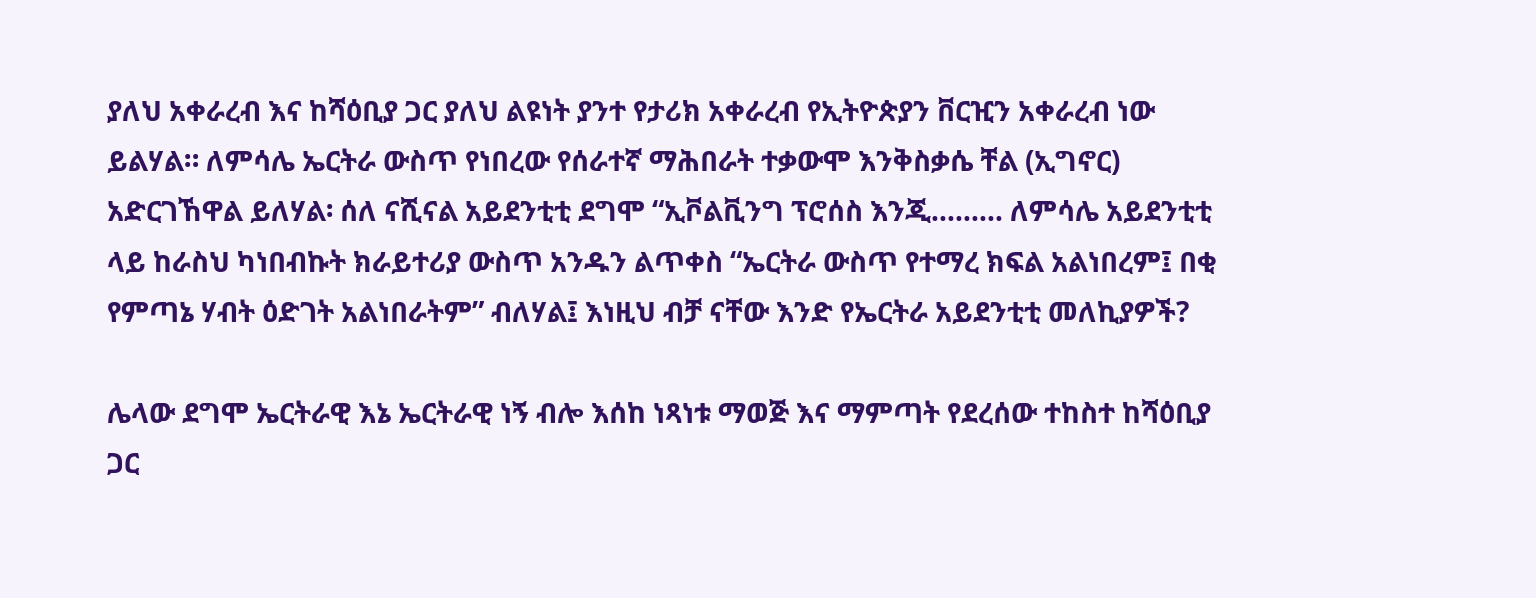ያለህ አቀራረብ እና ከሻዕቢያ ጋር ያለህ ልዩነት ያንተ የታሪክ አቀራረብ የኢትዮጵያን ቨርዢን አቀራረብ ነው ይልሃል። ለምሳሌ ኤርትራ ውስጥ የነበረው የሰራተኛ ማሕበራት ተቃውሞ እንቅስቃሴ ቸል (ኢግኖር)  አድርገኸዋል ይለሃል፡ ሰለ ናሺናል አይደንቲቲ ደግሞ “ኢቮልቪንግ ፕሮሰስ እንጂ......... ለምሳሌ አይደንቲቲ ላይ ከራስህ ካነበብኩት ክራይተሪያ ውስጥ አንዱን ልጥቀስ “ኤርትራ ውስጥ የተማረ ክፍል አልነበረም፤ በቂ የምጣኔ ሃብት ዕድገት አልነበራትም” ብለሃል፤ እነዚህ ብቻ ናቸው እንድ የኤርትራ አይደንቲቲ መለኪያዎች?

ሌላው ደግሞ ኤርትራዊ እኔ ኤርትራዊ ነኝ ብሎ እሰከ ነጻነቱ ማወጅ እና ማምጣት የደረሰው ተከስተ ከሻዕቢያ ጋር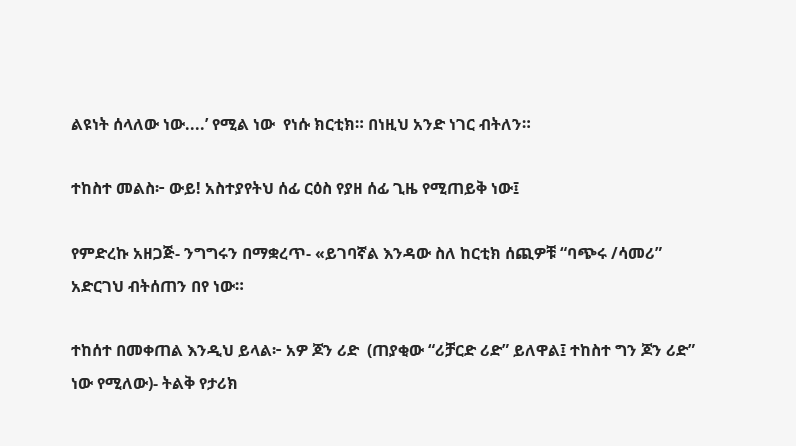ልዩነት ሰላለው ነው....’ የሚል ነው  የነሱ ክርቲክ። በነዚህ አንድ ነገር ብትለን።

ተከስተ መልስ፦ ውይ! አስተያየትህ ሰፊ ርዕስ የያዘ ሰፊ ጊዜ የሚጠይቅ ነው፤

የምድረኩ አዘጋጅ- ንግግሩን በማቋረጥ- «ይገባኛል እንዳው ስለ ከርቲክ ሰጪዎቹ “ባጭሩ /ሳመሪ” አድርገህ ብትሰጠን በየ ነው።

ተከሰተ በመቀጠል እንዲህ ይላል፦ አዎ ጆን ሪድ  (ጠያቂው “ሪቻርድ ሪድ” ይለዋል፤ ተከስተ ግን ጆን ሪድ” ነው የሚለው)- ትልቅ የታሪክ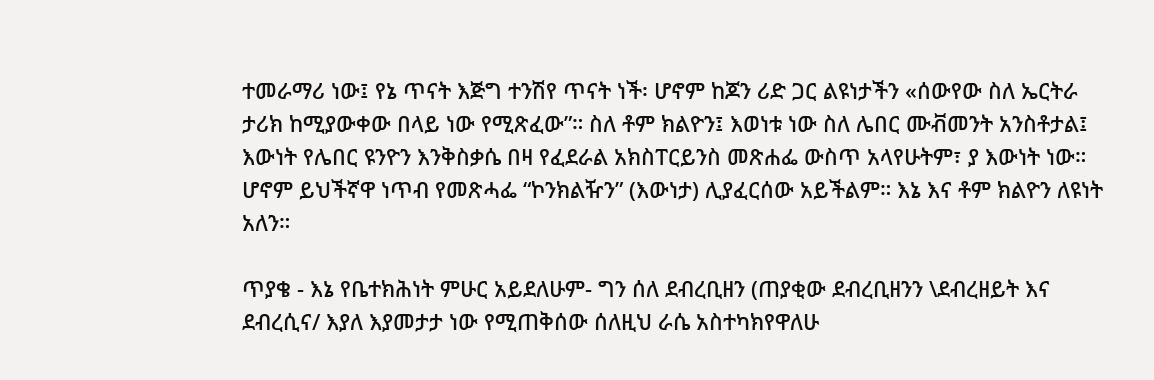ተመራማሪ ነው፤ የኔ ጥናት እጅግ ተንሽየ ጥናት ነች፡ ሆኖም ከጆን ሪድ ጋር ልዩነታችን «ሰውየው ስለ ኤርትራ ታሪክ ከሚያውቀው በላይ ነው የሚጽፈው”። ስለ ቶም ክልዮን፤ እወነቱ ነው ስለ ሌበር ሙቭመንት አንስቶታል፤ እውነት የሌበር ዩንዮን እንቅስቃሴ በዛ የፈደራል አክስፐርይንስ መጽሐፌ ውስጥ አላየሁትም፣ ያ እውነት ነው። ሆኖም ይህችኛዋ ነጥብ የመጽሓፌ “ኮንክልዥን” (እውነታ) ሊያፈርሰው አይችልም። እኔ እና ቶም ክልዮን ለዩነት አለን።

ጥያቄ - እኔ የቤተክሕነት ምሁር አይደለሁም- ግን ሰለ ደብረቢዘን (ጠያቂው ደብረቢዘንን \ደብረዘይት እና ደብረሲና/ እያለ እያመታታ ነው የሚጠቅሰው ሰለዚህ ራሴ አስተካክየዋለሁ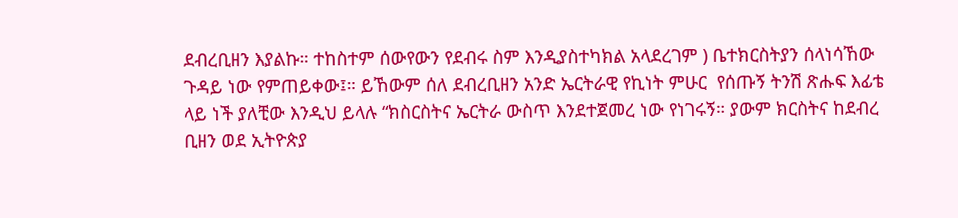ደብረቢዘን እያልኩ። ተከስተም ሰውየውን የደብሩ ስም እንዲያስተካክል አላደረገም ) ቤተክርስትያን ሰላነሳኸው ጉዳይ ነው የምጠይቀው፤። ይኸውም ሰለ ደብረቢዘን አንድ ኤርትራዊ የኪነት ምሁር  የሰጡኝ ትንሽ ጽሑፍ እፊቴ ላይ ነች ያለቺው እንዲህ ይላሉ “ክስርስትና ኤርትራ ውስጥ እንደተጀመረ ነው የነገሩኝ። ያውም ክርስትና ከደብረ ቢዘን ወደ ኢትዮጵያ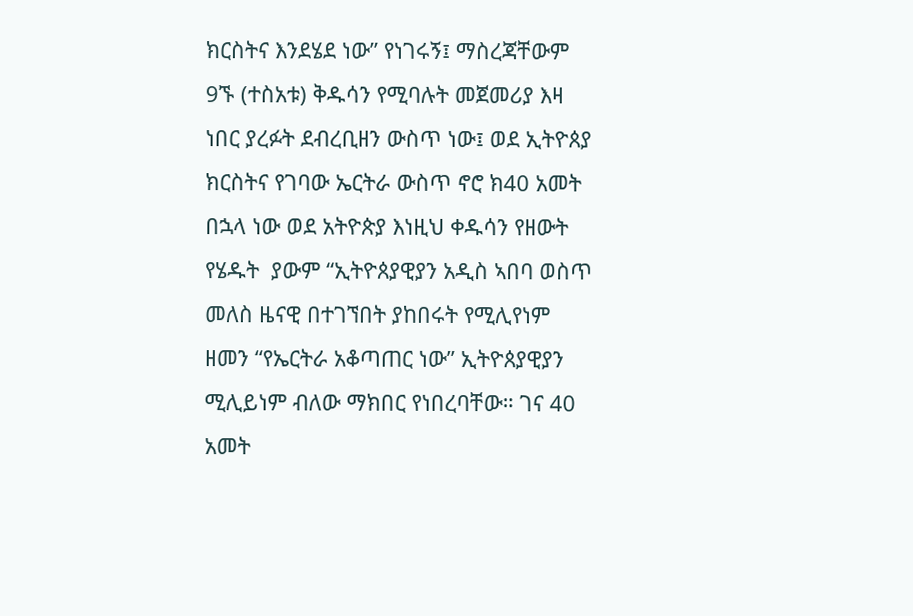ክርስትና እንደሄደ ነው” የነገሩኝ፤ ማስረጃቸውም 9ኙ (ተስአቱ) ቅዱሳን የሚባሉት መጀመሪያ እዛ ነበር ያረፉት ደብረቢዘን ውስጥ ነው፤ ወደ ኢትዮጰያ ክርስትና የገባው ኤርትራ ውስጥ ኖሮ ክ40 አመት በኋላ ነው ወደ አትዮጵያ እነዚህ ቀዱሳን የዘውት የሄዱት  ያውም “ኢትዮጰያዊያን አዲስ ኣበባ ወስጥ መለስ ዜናዊ በተገኘበት ያከበሩት የሚሊየነም ዘመን “የኤርትራ አቆጣጠር ነው” ኢትዮጰያዊያን ሚሊይነም ብለው ማክበር የነበረባቸው። ገና 40 አመት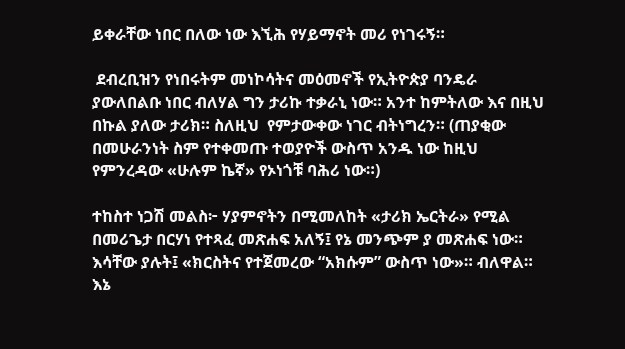ይቀራቸው ነበር በለው ነው እኚሕ የሃይማኖት መሪ የነገሩኝ።

 ደብረቢዝን የነበሩትም መነኮሳትና መዕመኖች የኢትዮጵያ ባንዴራ ያውለበልቡ ነበር ብለሃል ግን ታሪኩ ተቃራኒ ነው። አንተ ከምትለው እና በዚህ በኩል ያለው ታሪክ። ስለዚህ  የምታውቀው ነገር ብትነግረን። (ጠያቂው በመሁራንነት ስም የተቀመጡ ተወያዮች ውስጥ አንዱ ነው ከዚህ የምንረዳው «ሁሉም ኬኛ» የኦነጎቹ ባሕሪ ነው።)

ተከስተ ነጋሽ መልስ፦ ሃያምኖትን በሚመለከት «ታሪክ ኤርትራ» የሚል በመሪጌታ በርሃነ የተጻፈ መጽሐፍ አለኝ፤ የኔ መንጭም ያ መጽሐፍ ነው። እሳቸው ያሉት፤ «ክርስትና የተጀመረው “አክሱም” ውስጥ ነው»። ብለዋል። እኔ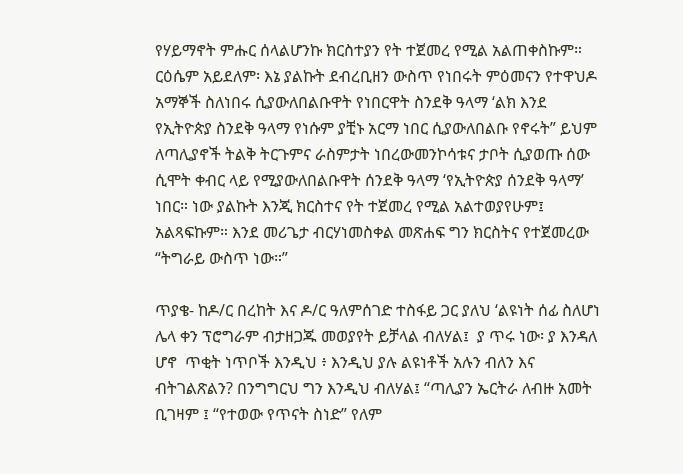የሃይማኖት ምሑር ሰላልሆንኩ ክርስተያን የት ተጀመረ የሚል አልጠቀስኩም። ርዕሴም አይደለም፡ እኔ ያልኩት ደብረቢዘን ውስጥ የነበሩት ምዕመናን የተዋህዶ አማኞች ስለነበሩ ሲያውለበልቡዋት የነበርዋት ስንደቅ ዓላማ ‘ልክ እንደ የኢትዮጵያ ስንደቅ ዓላማ የነሱም ያቺኑ አርማ ነበር ሲያውለበልቡ የኖሩት” ይህም ለጣሊያኖች ትልቅ ትርጉምና ራስምታት ነበረውመንኮሳቱና ታቦት ሲያወጡ ሰው ሲሞት ቀብር ላይ የሚያውለበልቡዋት ሰንደቅ ዓላማ ‘የኢትዮጵያ ሰንደቅ ዓላማ’ ነበር። ነው ያልኩት እንጂ ክርስተና የት ተጀመረ የሚል አልተወያየሁም፤ አልጻፍኩም። እንደ መሪጌታ ብርሃነመስቀል መጽሐፍ ግን ክርስትና የተጀመረው “ትግራይ ውስጥ ነው።”

ጥያቄ- ከዶ/ር በረከት እና ዶ/ር ዓለምሰገድ ተስፋይ ጋር ያለህ ‘ልዩነት ሰፊ ስለሆነ ሌላ ቀን ፕሮግራም ብታዘጋጁ መወያየት ይቻላል ብለሃል፤  ያ ጥሩ ነው፡ ያ እንዳለ ሆኖ  ጥቂት ነጥቦች እንዲህ ፥ እንዲህ ያሉ ልዩነቶች አሉን ብለን እና ብትገልጽልን? በንግግርህ ግን እንዲህ ብለሃል፤ “ጣሊያን ኤርትራ ለብዙ አመት ቢገዛም ፤ “የተወው የጥናት ስነድ” የለም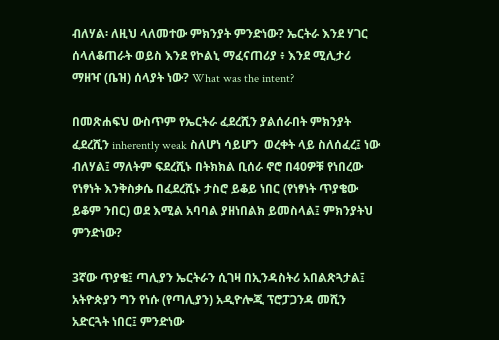ብለሃል፡ ለዚህ ላለመተው ምክንያት ምንድነው? ኤርትራ እንደ ሃገር ሰላለቆጠራት ወይስ እንደ የኮልኒ ማፈናጠሪያ ፥ እንደ ሚሊታሪ ማዘዣ (ቤዝ) ሰላያት ነው? What was the intent?

በመጽሐፍህ ውስጥም የኤርትራ ፈደረሺን ያልሰራበት ምክንያት ፈደረሺን inherently weak ስለሆነ ሳይሆን  ወረቀት ላይ ስለሰፈረ፤ ነው ብለሃል፤ ማለትም ፍደረሺኑ በትክክል ቢሰራ ኖሮ በ40ዎቹ የነበረው የነፃነት እንቅስቃሴ በፈደረሺኑ ታስሮ ይቆይ ነበር (የነፃነት ጥያቄው ይቆም ንበር) ወደ እሚል አባባል ያዘነበልክ ይመስላል፤ ምክንያትህ ምንድነው?

3ኛው ጥያቄ፤ ጣሊያን ኤርትራን ሲገዛ በኢንዳስትሪ አበልጽጓታል፤ አትዮጵያን ግን የነሱ (የጣሊያን) አዲዮሎጂ ፕሮፓጋንዳ መሺን አድርጓት ነበር፤ ምንድነው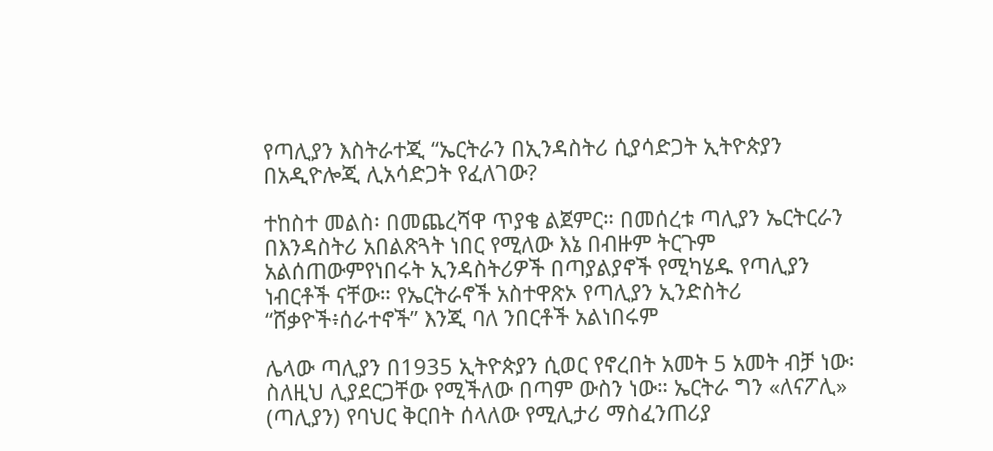የጣሊያን እስትራተጂ “ኤርትራን በኢንዳስትሪ ሲያሳድጋት ኢትዮጵያን በአዲዮሎጂ ሊአሳድጋት የፈለገው?

ተከስተ መልስ፡ በመጨረሻዋ ጥያቄ ልጀምር። በመሰረቱ ጣሊያን ኤርትርራን በእንዳስትሪ አበልጽጓት ነበር የሚለው እኔ በብዙም ትርጉም አልሰጠውምየነበሩት ኢንዳስትሪዎች በጣያልያኖች የሚካሄዱ የጣሊያን ነብርቶች ናቸው። የኤርትራኖች አስተዋጽኦ የጣሊያን ኢንድስትሪ “ሸቃዮች፥ሰራተኖች” እንጂ ባለ ንበርቶች አልነበሩም

ሌላው ጣሊያን በ1935 ኢትዮጵያን ሲወር የኖረበት አመት 5 አመት ብቻ ነው፡ ስለዚህ ሊያደርጋቸው የሚችለው በጣም ውስን ነው። ኤርትራ ግን «ለናፖሊ» (ጣሊያን) የባህር ቅርበት ሰላለው የሚሊታሪ ማስፈንጠሪያ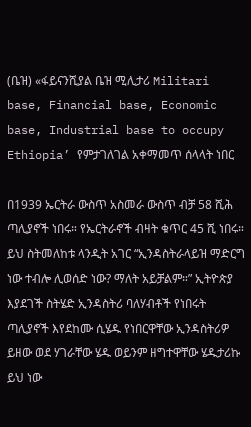(ቤዝ) «ፋይናንሺያል ቤዝ ሚሊታሪ Militari base, Financial base, Economic base, Industrial base to occupy Ethiopia’ የምታገለገል አቀማመጥ ሰላላት ነበር

በ1939 ኤርትራ ውስጥ አስመራ ውስጥ ብቻ 58 ሺሕ ጣሊያኖች ነበሩ። የኤርትራኖች ብዛት ቁጥር 45 ሺ ነበሩ። ይህ ስትመለከቱ ላንዲት አገር “ኢንዳስትራላይዝ ማድርግ ነው ተብሎ ሊወሰድ ነው? ማለት አይቻልም።” ኢትዮጵያ እያደገች ስትሄድ ኢንዳስትሪ ባለሃብቶች የነበሩት ጣሊያኖች እየደከሙ ሲሄዱ የነበርዋቸው ኢንዳስትሪዎ ይዘው ወደ ሃገራቸው ሄዱ ወይንም ዘግተዋቸው ሄዱታሪኩ ይህ ነው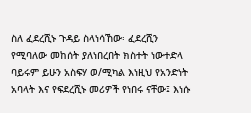ስለ ፈደረሺኑ ጉዳይ ስላነሳኸው፡ ፈደረሺን የሚባለው መከሰት ያለነበረበት ክስተት ነውተድላ ባይሩም ይሁን አስፍሃ ወ/ሚካል እነዚህ የአንድነት አባላት እና የፍደረሺኑ መሪዎች የነበሩ ናቸው፤ እነሱ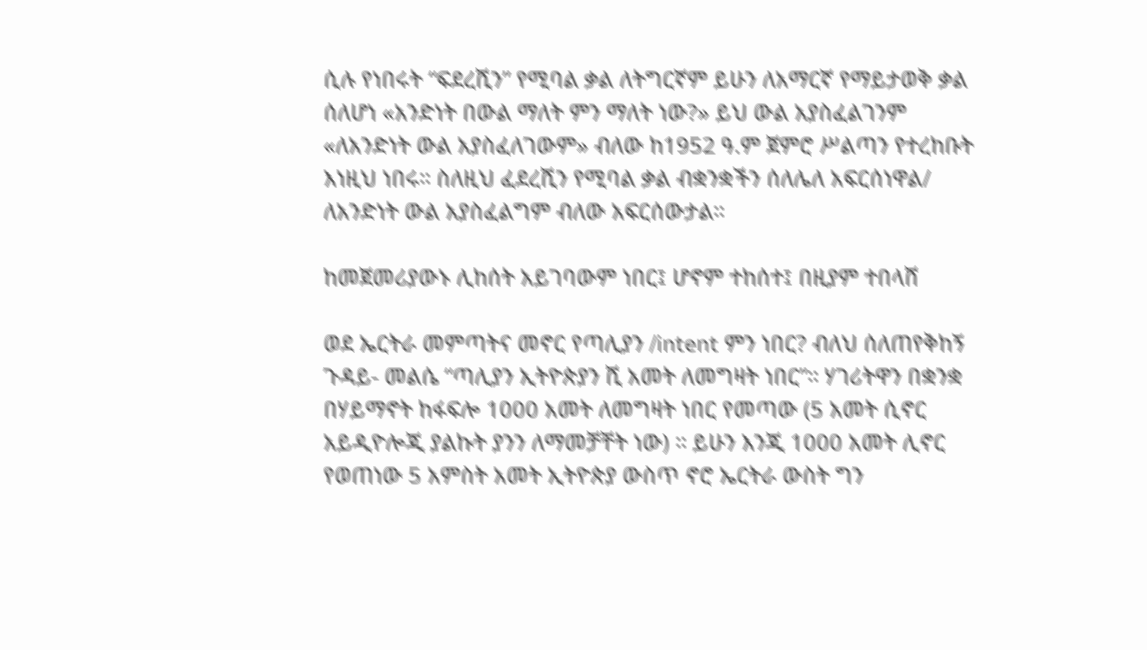ሲሉ የነበሩት “ፍደረሺን” የሚባል ቃል ለትግርኛም ይሁን ለአማርኛ የማይታወቅ ቃል ሰለሆነ «አንድነት በውል ማለት ምን ማለት ነው?» ይህ ውል አያስፈልገንም «ለአንድነት ውል አያስፈለገውም» ብለው ከ1952 ዓ.ም ጀምሮ ሥልጣን የተረከቡት እነዚህ ነበሩ። ስለዚህ ፈደረሺን የሚባል ቃል ብቋንቋችን ሰለሌለ አፍርሰነዋል/ ለአንድነት ውል አያስፈልግም ብለው አፍርሰውታል።

ከመጀመሪያውኑ ሊከሰት አይገባውም ነበር፤ ሆኖም ተከሰተ፤ በዚያም ተበላሸ

ወደ ኤርትራ መምጣትና መኖር የጣሊያን /intent ምን ነበር? ብለህ ሰለጠየቅከኝ ጉዳይ- መልሴ “ጣሊያን ኢትዮጵያን ሺ አመት ለመግዛት ነበር”። ሃገሪትዋን በቋንቋ በሃይማኖት ከፋፍሎ 1000 አመት ለመግዛት ነበር የመጣው (5 አመት ሲኖር አይዲዮሎጂ ያልኩት ያንን ለማመቻቸት ነው) ። ይሁን እንጂ 1000 አመት ሊኖር የወጠነው 5 አምስት አመት ኢትዮጵያ ውስጥ ኖሮ ኤርትራ ውስት ግን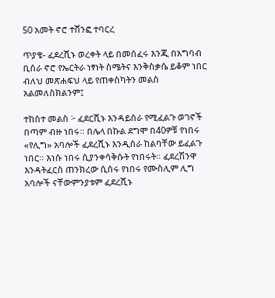50 አመት ኖሮ ተሸንፎ ተባርረ

ጥያቄ- ፈደረሺኑ ወረቀት ላይ በመሰፈሩ እንጂ በአግባብ ቢሰራ ኖሮ የኤርትራ ነፃነት ስሜትና እንቅስቃሴ ይቆም ነበር ብለህ መጽሐፍህ ላይ የጠቀስካትን መልስ አልመለስክልንም፤

ተከስተ መልስ ፦ ፈደርሺኑ እንዳይሰራ የሚፈልጉ ወገኖች በጣም ብዙ ነበሩ። በሌላ በኩል ደግሞ በ40ዎቹ የነበሩ «የሊግ» አባሎች ፈደረሺኑ እንዲሰራ ከልባቸው ይፈልጉ ነበር። እነሱ ነበሩ ሲያንቀሳቅሱት የነበሩት። ፈደረሽንዋ እንዳትፈርስ ጠንክረው ሲሰሩ የነበሩ የሙስሊም ሊግ አባሎች ናቸውምንያቱም ፈደረሺኑ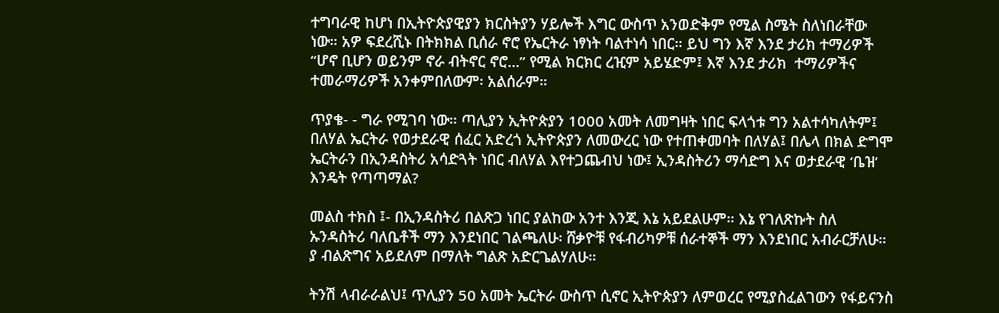ተግባራዊ ከሆነ በኢትዮጵያዊያን ክርስትያን ሃይሎች እግር ውስጥ አንወድቅም የሚል ስሜት ስለነበራቸው ነው። አዎ ፍደረሺኑ በትክክል ቢሰራ ኖሮ የኤርትራ ነፃነት ባልተነሳ ነበር። ይህ ግን እኛ እንደ ታሪክ ተማሪዎች “ሆኖ ቢሆን ወይንም ኖራ ብትኖር ኖሮ...” የሚል ክርክር ረዢም አይሄድም፤ እኛ እንደ ታሪክ  ተማሪዎችና ተመራማሪዎች አንቀምበለውም፡ አልሰራም።

ጥያቄ- - ግራ የሚገባ ነው። ጣሊያን ኢትዮጵያን 1000 አመት ለመግዛት ነበር ፍላጎቱ ግን አልተሳካለትም፤ በለሃል ኤርትራ የወታደራዊ ሰፈር አድረጎ ኢትዮጵያን ለመውረር ነው የተጠቀመባት በለሃል፤ በሌላ በክል ድግሞ ኤርትራን በኢንዳስትሪ አሳድጓት ነበር ብለሃል እየተጋጨብህ ነው፤ ኢንዳስትሪን ማሳድግ እና ወታደራዊ ‘ቤዝ’ እንዴት የጣጣማል?

መልስ ተክስ ፤- በኢንዳስትሪ በልጽጋ ነበር ያልከው አንተ እንጂ እኔ አይደልሁም። እኔ የገለጽኩት ስለ ኡንዳስትሪ ባለቤቶች ማን እንደነበር ገልጫለሁ፡ ሸቃዮቹ የፋብሪካዎቹ ሰራተኞች ማን እንደነበር አብራርቻለሁ። ያ ብልጽግና አይደለም በማለት ግልጽ አድርጌልሃለሁ።

ትንሽ ላብራራልህ፤ ጥሊያን 50 አመት ኤርትራ ውስጥ ሲኖር ኢትዮጵያን ለምወረር የሚያስፈልገውን የፋይናንስ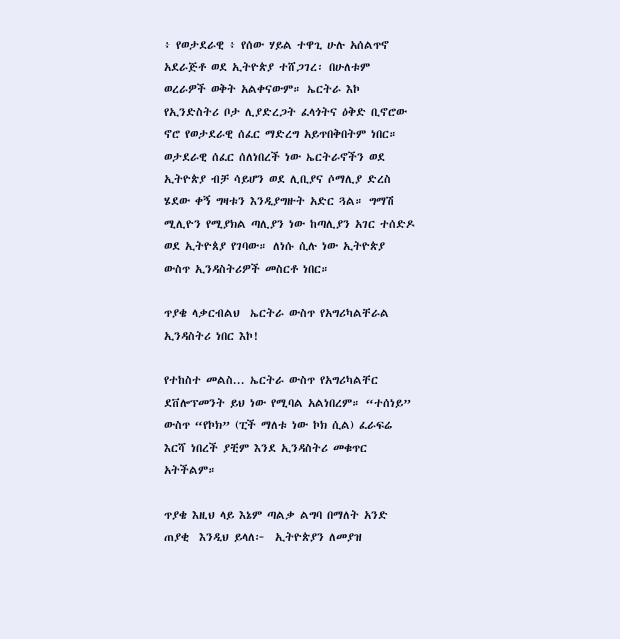፥ የወታደራዊ ፥ የሰው ሃይል ተዋጊ ሁሉ አሰልጥኖ አደራጅቶ ወደ ኢትዮጵያ ተሸጋገረ፡ በሁለቱም ወረራዎች ወቅት አልቀናውም። ኤርትራ እኮ የኢንድስትሪ ቦታ ሊያድረጋት ፈላጎትና ዕቅድ ቢኖሮው ኖሮ የወታደራዊ ሰፈር ማድረግ አይጥበቅበትም ነበር። ወታደራዊ ሰፈር ሰለነበረች ነው ኤርትራኖችን ወደ ኢትዮጵያ ብቻ ሳይሆን ወደ ሊቢያና ሶማሊያ ድረስ ሄደው ቀኝ ግዛቱን እንዲያግዙት አድር ጓል። ግማሽ ሚሊዮን የሚያክል ጣሊያን ነው ከጣሊያን አገር ተሰድዶ ወደ ኢትዮጰያ የገባው። ለነሱ ሲሉ ነው ኢትዮጵያ ውስጥ ኢንዳስትሪዎች መስርቶ ነበር።

ጥያቄ ላቃርብልህ  ኤርትራ ውስጥ የአግሪካልቸራል ኢንዳስትሪ ነበር እኮ!

የተከስተ መልስ... ኤርትራ ውስጥ የአግሪካልቸር ደቨሎፕመንት ይህ ነው የሚባል አልነበረም። “ተሰነይ” ውስጥ “የኮክ” (ፒች ማለቱ ነው ኮክ ሲል) ፈራፍሬ እርሻ ነበረች ያቺም እንደ ኢንዳስትሪ መቁጥር አትችልም።

ጥያቄ እዚህ ላይ እኔም ጣልቃ ልግባ በማለት አንድ ጠያቂ  እንዲህ ይላለ፦  ኢትዮጵያን ለመያዝ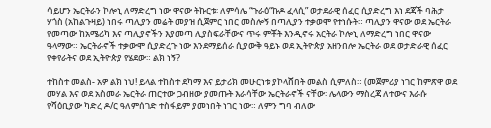ሳይሆን ኤርትራን ኮሎኒ ለማድረግ ነው ዋናው ትኩርቱ፡ ለምሳሌ “ጉራዕ“ኩዶ ፈላሲ” ወታደራዊ ሰፈር ሲያድረግ እነ ደጃች ባሕታ ሃጎስ (አከልጉዛይ) ነበሩ ጣሊያን መሬት መያዝ ሲጀምር ነበር መስሎኝ በጣሊያን ተቃወሞ የተነሱት። ጣሊያን ዋናው ወደ ኤርትራ የመጣው ከአሜሪካ እና ጣሊያኖችን እያመጣ ሊያስፍራቸውና ጥሩ ምቾት እንዲኖሩ አርትራ ኮሎኒ ለማድረግ ነበር ዋናው ዓላማው። ኤርትራኖች ተቃውሞ ሲያድረጉ ነው እንደማይሰራ ሲያውቅ ዓይኑ ወደ ኢትዮጵያ አዘንበሎ ኤርትራ ወደ ወታድራዊ ሰፈር የቀየራትና ወደ ኢትዮጵያ የሄደው። ልክ ነኝ?

ተከስተ መልስ- አዎ ልክ ነህ! ይላል ተከስተ ደካማ እና ይታሪክ መሁርነቱ ያኮላሸበት መልስ ሲምለስ። (መጀምሪያ ነገር ከምጽዋ ወደ መሃል እና ወደ አስመራ ኤርትራ ጠርተው ጋብዘው ያመጡት እራሳቸው ኤርትራኖች ናቸው፡ ሌላውን ማስረጃ ለተውና እራሱ የሻዕቢያው ካድረ ዶ/ር ዓለምሰገድ ተስፋይም ያመነበት ነገር ነው። ለምን ግባ ብለው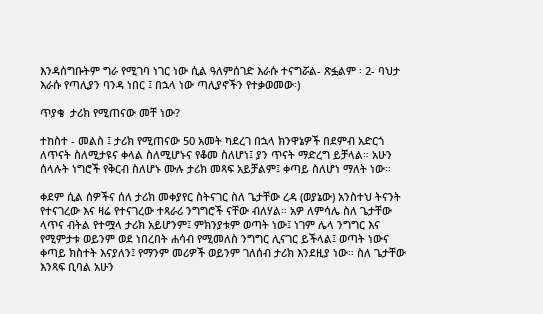እንዳሰግቡትም ግራ የሚገባ ነገር ነው ሲል ዓለምሰገድ እራሱ ተናግሯል- ጽፏልም ፡ 2- ባህታ እራሱ የጣሊያን ባንዳ ነበር ፤ በኋላ ነው ጣሊያኖችን የተቃወመው፡)

ጥያቄ  ታሪክ የሚጠናው መቸ ነው?

ተከስተ - መልስ ፤ ታሪክ የሚጠናው 50 አመት ካደረገ በኋላ ክንዋኔዎች በደምብ አድርጎ ለጥናት ስለሚታዩና ቀላል ስለሚሆኑና የቆመ ስለሆነ፤ ያን ጥናት ማድረግ ይቻላል። አሁን ሰላሉት ነግሮች የቅርብ ስለሆኑ ሙሉ ታሪክ መጻፍ አይቻልም፤ ቀጣይ ስለሆነ ማለት ነው።

ቀደም ሲል ሰዎችና ሰለ ታሪክ መቀያየር ስትናገር ስለ ጌታቸው ረዳ (ወያኔው) አንስተህ ትናንት የተናገረው እና ዛሬ የተናገረው ተጻራሪ ንግግሮች ናቸው ብለሃል። አዎ ለምሳሌ ስለ ጌታቸው ላጥና ብትል የተሟላ ታሪክ አይሆንም፤ ምክንያቱም ወጣት ነው፤ ነገም ሌላ ንግግር እና የሚምታቱ ወይንም ወደ ነበረበት ሐሳብ የሚመለስ ንግግር ሊናገር ይችላል፤ ወጣት ነውና ቀጣይ ክስተት እናያለን፤ የማንም መሪዎች ወይንም ገለሰብ ታሪክ እንደዚያ ነው። ስለ ጌታቸው እንጻፍ ቢባል አሁን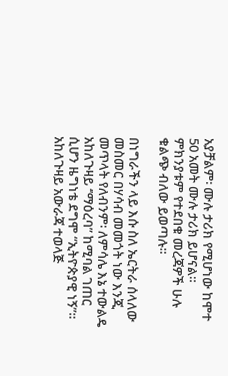አያቻልም፡ ሙሉ ታሪክ የሚሆነው ከሞተ 50 አመት ሙሉ ታሪክ ይሆናል። ምክንያቱም የተደበቁ መረጃዎች ሁሉ ቁልጭ ብለው ይወጣሉ።

በነግራችን ላይ እሱ ስለ ኤርትራ ሰላለው መስመር በሃሳብ መመጎት ነው እንጂ መጥላት የለብንም፡ ለምሳሌ እኔ ተውልዴ አከለጉዛይ ‘’ማዕረባ” ከሚባል ገጠር ሲሆን ዜግነቴ ደግሞ “ኢትዮጵያዊ ነኝ”። አከለጉዛይ አውራጃ ተወላጅ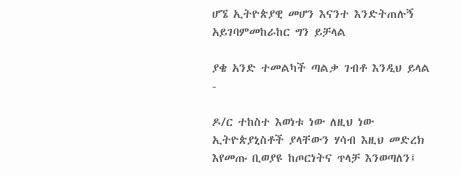ሆኜ ኢትዮጵያዊ መሆን እናንተ እንድትጠሉኝ አይገባምመከራከር ግን ይቻላል

ያቄ አንድ ተመልካች ጣልቃ ገብቶ እንዲህ ይላል -

ዶ/ር ተከስተ እወነቱ ነው ለዚህ ነው ኢትዮጵያኒስቶች ያላቸውን ሃሳብ እዚህ መድረክ እየመጡ ቢወያዩ ከጦርነትና ጥላቻ እንወጣለን፤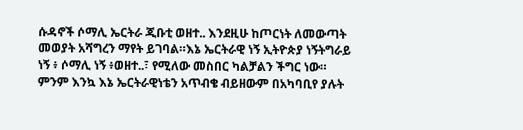ሱዳኖች ሶማሊ ኤርትራ ጂቡቲ ወዘተ.. እንደዚሁ ከጦርነት ለመውጣት መወያት አሻግረን ማየት ይገባል።እኔ ኤርትራዊ ነኝ ኢትዮጵያ ነኝትግራይ ነኝ ፥ ሶማሊ ነኝ ፥ወዘተ..፣ የሚለው መስበር ካልቻልን ችግር ነው። ምንም እንኳ እኔ ኤርትራዊነቴን አጥብቄ ብይዘውም በአካባቢየ ያሉት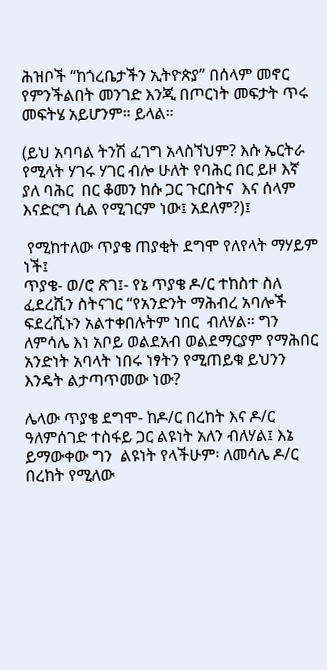ሕዝቦች “ከጎረቤታችን ኢትዮጵያ” በሰላም መኖር የምንችልበት መንገድ እንጂ በጦርነት መፍታት ጥሩ መፍትሄ አይሆንም። ይላል።

(ይህ አባባል ትንሽ ፈገግ አላስኘህም? እሱ ኤርትራ የሚላት ሃገሩ ሃገር ብሎ ሁለት የባሕር በር ይዞ እኛ ያለ ባሕር  በር ቆመን ከሱ ጋር ጉርበትና  እና ሰላም እናድርግ ሲል የሚገርም ነው፤ አደለም?)፤

 የሚከተለው ጥያቄ ጠያቂት ደግሞ የለየላት ማሃይም ነች፤
ጥያቄ- ወ/ሮ ጽገ፤- የኔ ጥያቄ ዶ/ር ተከስተ ስለ ፈደረሺን ስትናገር “የአንድንት ማሕብረ አባሎች ፍደረሺኑን አልተቀበሉትም ነበር  ብለሃል። ግን ለምሳሌ እነ አቦይ ወልደአብ ወልደማርያም የማሕበር አንድነት አባላት ነበሩ ነፃትን የሚጠይቁ ይህንን እንዴት ልታጣጥመው ነው?

ሌላው ጥያቄ ደግሞ- ከዶ/ር በረከት እና ዶ/ር ዓለምሰገድ ተስፋይ ጋር ልዩነት አለን ብለሃል፤ እኔ ይማውቀው ግን  ልዩነት የላችሁም፡ ለመሳሌ ዶ/ር በረከት የሚለው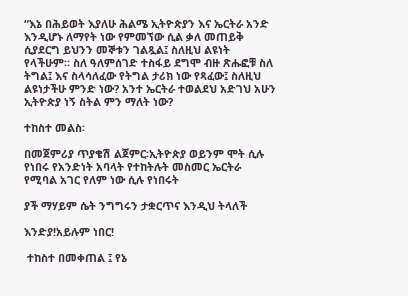“እኔ በሕይወት እያለሁ ሕልሜ ኢትዮጵያን እና ኤርትራ አንድ እንዲሆኑ ለማየት ነው የምመኘው ሲል ቃለ መጠይቅ ሲያደርግ ይህንን መኞቱን ገልጿል፤ ስለዚህ ልዩነት የላችሁም። ስለ ዓለምሰገድ ተስፋይ ደግሞ ብዙ ጽሑፎቹ ስለ ትግል፤ እና ስላሳለፈው የትግል ታሪክ ነው የጻፈው፤ ስለዚህ ልዩነታችሁ ምንድ ነው? አንተ ኤርትራ ተወልደህ አድገህ አሁን ኢትዮጵያ ነኝ ስትል ምን ማለት ነው?

ተከስተ መልስ፡

በመጀምሪያ ጥያቄሽ ልጀምር፡ኢትዮጵያ ወይንም ሞት ሲሉ የነበሩ የአንድነት አባላት የተከትሉት መስመር ኤርትራ የሚባል አገር የለም ነው ሲሉ የነበሩት

ያች ማሃይም ሴት ንግግሩን ታቋርጥና እንዲህ ትላለች

እንድያ!አይሉም ነበር!

 ተከስተ በመቀጠል ፤ የኔ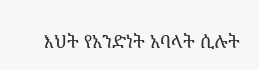እህት የአንድነት አባላት ሲሉት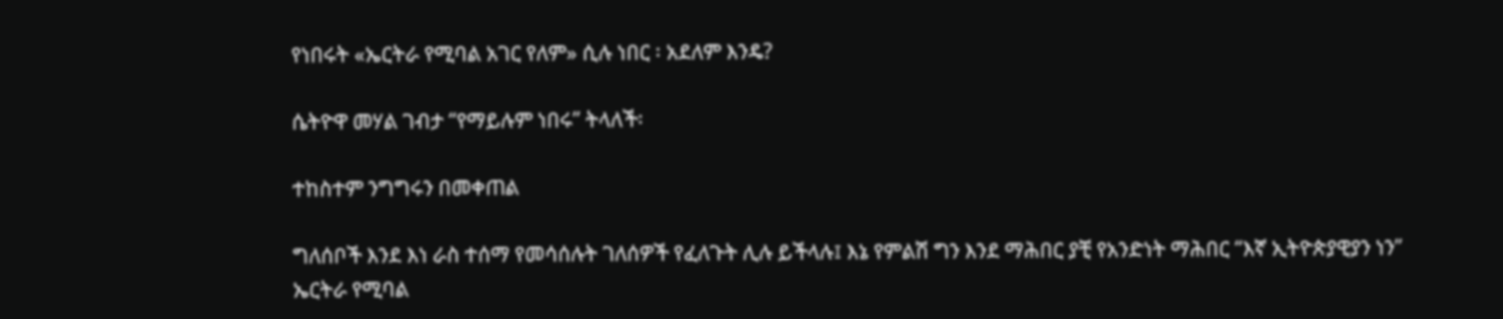የነበሩት «ኤርትራ የሚባል አገር የለም» ሲሉ ነበር ፡ አደለም እንዴ?

ሴትዮዋ መሃል ገብታ “የማይሉም ነበሩ” ትላለች፡

ተከስተም ንግግሩን በመቀጠል

ግለሰቦች እንደ እነ ራስ ተሰማ የመሳሰሉት ገለሰዎች የፈለጉት ሊሉ ይችላሉ፤ እኔ የምልሽ ግን እንደ ማሕበር ያቺ የአንድነት ማሕበር “እኛ ኢትዮጵያዊያን ነን” ኤርትራ የሚባል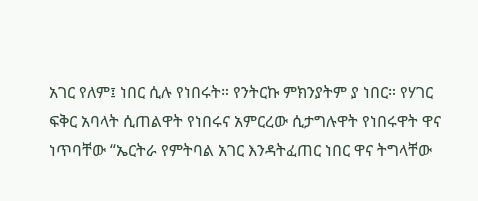አገር የለም፤ ነበር ሲሉ የነበሩት። የንትርኩ ምክንያትም ያ ነበር። የሃገር ፍቅር አባላት ሲጠልዋት የነበሩና አምርረው ሲታግሉዋት የነበሩዋት ዋና ነጥባቸው “ኤርትራ የምትባል አገር እንዳትፈጠር ነበር ዋና ትግላቸው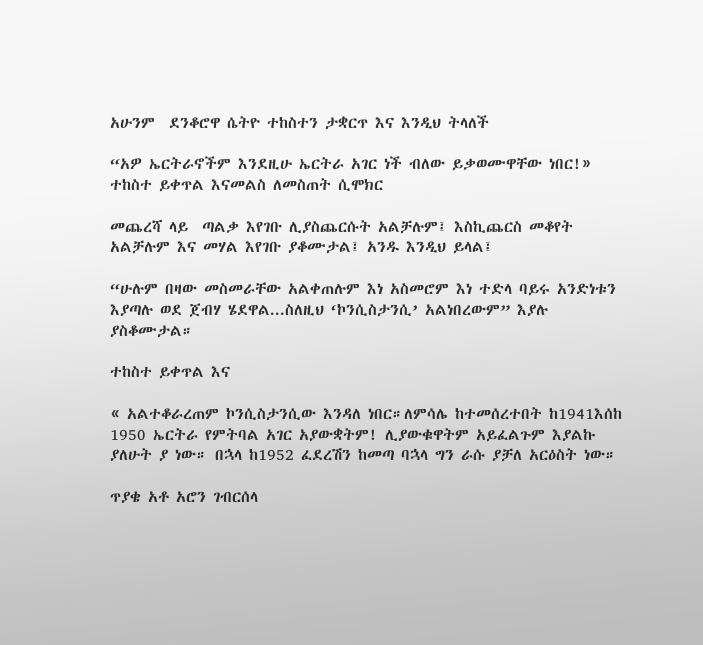አሁንም  ደንቆሮዋ ሴትዮ ተከስተን ታቋርጥ እና እንዲህ ትላለች

“አዎ ኤርትራኖችም እንደዚሁ ኤርትራ አገር ነች ብለው ይቃወሙዋቸው ነበር!»
ተከስተ ይቀጥል እናመልስ ለመስጠት ሲሞክር

መጨረሻ ላይ  ጣልቃ እየገቡ ሊያስጨርሱት አልቻሉም፤ እስኪጨርስ መቆየት አልቻሉም እና መሃል እየገቡ ያቆሙታል፤ አንዱ እንዲህ ይላል፤

“ሁሉም በዛው መስመራቸው አልቀጠሉም እነ አስመሮም እነ ተድላ ባይሩ አንድነቱን እያጣሉ ወደ ጀብሃ ሄደዋል...ስለዚህ ‘ኮንሲስታንሲ’ አልነበረውም” እያሉ ያስቆሙታል።

ተከስተ ይቀጥል እና

« አልተቆራረጠም ኮንሲስታንሲው እንዳለ ነበር።ለምሳሌ ከተመሰረተበት ከ1941እሰከ 1950 ኤርትራ የምትባል አገር አያውቋትም! ሊያውቁዋትም አይፈልጉም እያልኩ ያለሁት ያ ነው። በኋላ ከ1952 ፈደረሽን ከመጣ ባኋላ ግን ራሱ ያቻለ አርዕስት ነው።

ጥያቄ አቶ አሮን ገብርሰላ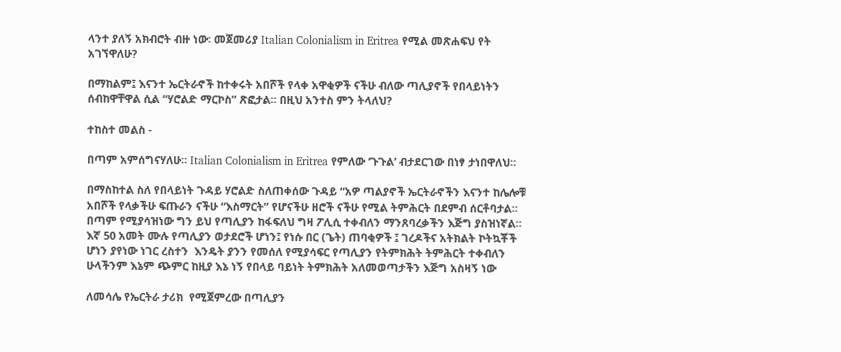ላንተ ያለኝ አክብሮት ብዙ ነው፡ መጀመሪያ Italian Colonialism in Eritrea የሚል መጽሐፍህ የት አገኘዋለሁ?

በማከልም፤ እናንተ ኤርትራኖች ከተቀሩት አበሾች የላቀ አዋቂዎች ናችሁ ብለው ጣሊያኖች የበላይነትን ሰብከዋቸዋል ሲል “ሃሮልድ ማርኮስ” ጽፎታል። በዚህ አንተስ ምን ትላለህ?

ተከስተ መልስ -

በጣም አምሰግናሃለሁ። Italian Colonialism in Eritrea የምለው ‘ጉጉል’ ብታደርገው በነፃ ታነበዋለህ።

በማስከተል ስለ የበላይነት ጉዳይ ሃሮልድ ስለጠቀሰው ጉዳይ “አዎ ጣልያኖች ኤርትራኖችን እናንተ ከሌሎቹ አበሾች የላቃችሁ ፍጡራን ናችሁ “እስማርት” የሆናችሁ ዘሮች ናችሁ የሚል ትምሕርት በደምብ ሰርቶባታል። በጣም የሚያሳዝነው ግን ይህ የጣሊያን ከፋፍለህ ግዛ ፖሊሲ ተቀብለን ማንጸባረቃችን እጅግ ያስዝነኛል። እኛ 50 አመት ሙሉ የጣሊያን ወታደሮች ሆነን፤ የነሱ በር (ጌት) ጠባቂዎች ፤ ገረዶችና አትክልት ኮትኳቾች ሆነን ያየነው ነገር ረስተን  እንዴት ያንን የመሰለ የሚያሳፍር የጣሊያን የትምክሕት ትምሕርት ተቀብለን ሁላችንም እኔም ጭምር ከዚያ እኔ ነኝ የበላይ ባይነት ትምክሕት አለመወጣታችን እጅግ አስዛኝ ነው

ለመሳሌ የኤርትራ ታሪክ  የሚጀምረው በጣሊያን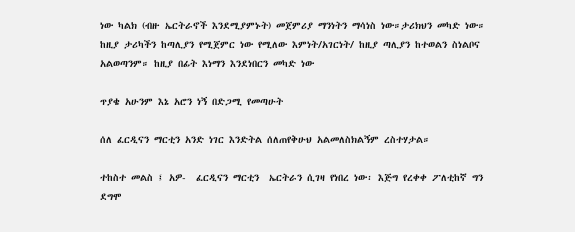ነው ካልክ (ብዙ ኤርትራኖች እንደሚያምኑት) መጀምሪያ ማንነትን ማሳነስ ነው።ታሪክህን መካድ ነው። ከዚያ ታሪካችን ከጣሊያን የሚጀምር ነው የሚለው እምነት/አገርነት/ ከዚያ ጣሊያን ከተወልን ስነልቦና አልወጣንም። ከዚያ በፊት እነማን እንደነበርን መካድ ነው

ጥያቄ አሁንም እኔ አሮን ነኝ በድጋሚ የመጣሁት

ሰለ ፈርዲናን ማርቲን አንድ ነገር እንድትል ሰለጠየቅሁህ አልመለስክልኝም ረስተሃታል።

ተከስተ መልስ ፤ አዎ-  ፈርዲናን ማርቲን  ኤርትራን ሲገዛ የነበረ ነው፡ እጅግ የረቀቀ ፖለቲከኛ ግን ደግሞ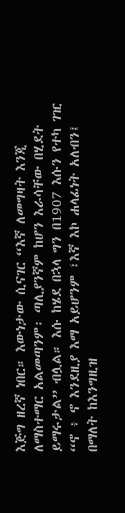እጅግ ዘረኛ ነበር። እውነታው ሲናገር “እኛ ለመግዛት እንጂ ለማስተማር አልመጣንም፡ ጣሊያንኛም ከሆን እራሳቸው በሂደት ይማሩታል” ብሏል። እሱ ከሄደ በኋላ ግን በ1907 እሱን የተካ ገዢ “ኖ ፥ ኖ እንደዚያ እማ አይሆንም ፣እኛ እኮ ሐላፊነት አለብን፤ በማለት ከእንግዚዝ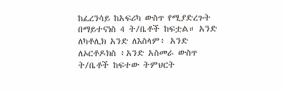ከፈረንሳይ ከአፍሪካ ውስጥ የሚያድረጉት በማይተናነስ 4 ት/ቤቶች ከፍቷል። አንድ ለካቶሊክ አንድ ለእስላም፥ አንድ ለኦርቶዶክስ ፥አንድ አስመራ ውስጥ ት/ቤቶች ከፍተው ትምህርት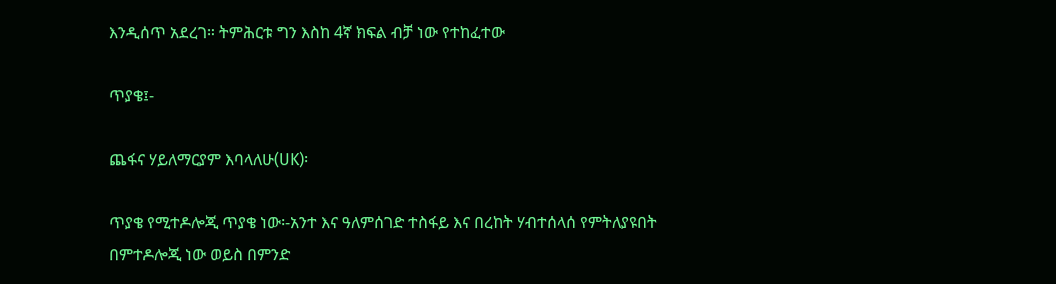እንዲሰጥ አደረገ። ትምሕርቱ ግን እስከ 4ኛ ክፍል ብቻ ነው የተከፈተው

ጥያቄ፤-

ጨፋና ሃይለማርያም እባላለሁ(UK)፡

ጥያቄ የሚተዶሎጂ ጥያቄ ነው፡-አንተ እና ዓለምሰገድ ተስፋይ እና በረከት ሃብተሰላሰ የምትለያዩበት በምተዶሎጂ ነው ወይስ በምንድ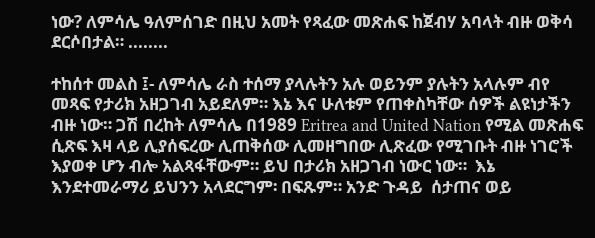ነው? ለምሳሌ ዓለምሰገድ በዚህ አመት የጻፈው መጽሐፍ ከጀብሃ አባላት ብዙ ወቅሳ ደርሶበታል። ........

ተከሰተ መልስ ፤- ለምሳሌ ራስ ተሰማ ያላሉትን አሉ ወይንም ያሉትን አላሉም ብየ መጻፍ የታሪክ አዘጋገብ አይደለም። እኔ እና ሁለቱም የጠቀስካቸው ሰዎች ልዩነታችን ብዙ ነው። ጋሽ በረከት ለምሳሌ በ1989 Eritrea and United Nation የሚል መጽሐፍ ሲጽፍ እዛ ላይ ሊያሰፍረው ሊጠቅሰው ሊመዘግበው ሊጽፈው የሚገቡት ብዙ ነገሮች እያወቀ ሆን ብሎ አልጻፋቸውም። ይህ በታሪክ አዘጋገብ ነውር ነው።  እኔ እንደተመራማሪ ይህንን አላደርግም፡ በፍጹም። አንድ ጉዳይ  ሰታጠና ወይ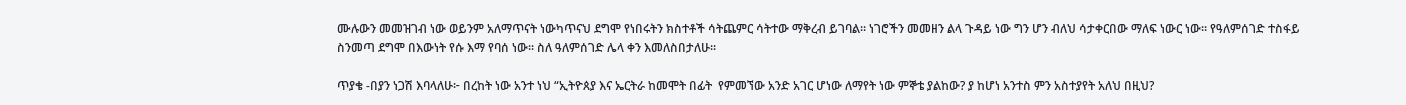ሙሉውን መመዝገብ ነው ወይንም አለማጥናት ነውካጥናህ ደግሞ የነበሩትን ክስተቶች ሳትጨምር ሳትተው ማቅረብ ይገባል። ነገሮችን መመዘን ልላ ጉዳይ ነው ግን ሆን ብለህ ሳታቀርበው ማለፍ ነውር ነው። የዓለምሰገድ ተስፋይ ስንመጣ ደግሞ በእውነት የሱ እማ የባሰ ነው። ስለ ዓለምሰገድ ሌላ ቀን እመለስበታለሁ።

ጥያቄ -በያን ነጋሽ እባላለሁ፦ በረከት ነው አንተ ነህ “ኢትዮጰያ እና ኤርትራ ከመሞት በፊት  የምመኘው አንድ አገር ሆነው ለማየት ነው ምኞቴ ያልከው? ያ ከሆነ አንተስ ምን አስተያየት አለህ በዚህ?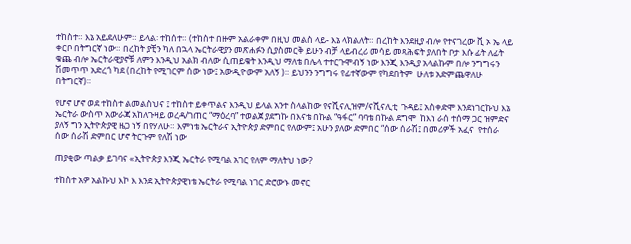ተከስተ። እኔ አይደለሁም። ይላል፡ ተከሰተ። (ተከስተ በዙም አልራቀም በዚህ መልስ ላይ- እኔ ላክልለት። በረከት እንደዚያ ብሎ የተናገረው ቪ ኦ ኤ ላይ ቀርቦ በትግርኛ ነው። በረከት ያቺን ካለ በኋላ ኤርትራዊያን መጽሐፉን ሲያስመርቅ ይሁን ብቻ ላይብረሪ መሳይ መጻሕፍት ያለበት ቦታ እሱ ፊት ለፊት ቁጨ ብሎ ኤርትራዊያኖቹ ለምን እንዲህ አልክ ብለው ሲጠይቁት እንዲህ ማለቴ በሌላ ተተርጉሞብኝ ነው እንጂ እንዲያ አላልኩም በሎ ንግግሩን ሽመጥጥ አድረጎ ካደ (በረከት የሚገርም ሰው ነው፤ አውዲዮውም አለኝ )። ይህንን ንግግሩ የፊተኛውም የካደበትም  ሁለቱ አድምጨዋለሁ በትግርኛ)።

የሆኖ ሆኖ ወደ ተከስተ ልመልስህና ፤ ተከስተ ይቀጥልና እንዲህ ይላል አንተ ስላልከው የናሺናሊዝም/ናሺናሊቲ  ጉዳይ፤ አስቀድሞ እንደነገርኩህ እኔ ኤርትራ ውስጥ አውራጃ አከለጉዛይ ወረዳ/ገጠር “ማዕረባ” ተወልጀ ያደግኩ በእናቴ በኩል “ዓፋር” ባባቴ በኩል ደግሞ  ከእነ ራሰ ተሰማ ጋር ዝምድና ያለኝ ግን ኢትዮጵያዊ ዜጋ ነኝ በየሃለሁ። እምነቴ ኤርትራና ኢትዮጵያ ድምበር የለውም፤ አሁን ያለው ድምበር “ሰው ሰራሽ፤ በመሪዎች አፈና  የተሰራ ሰው ሰራሽ ድምበር ሆኖ ትርጉም የለሽ ነው

ጠያቂው ጣልቃ ይገባና «ኢትዮጵያ እንጂ ኤርትራ የሚባል አገር የለም ማለትህ ነው?

ተከስተ አዎ አልኩህ እኮ እ እንደ ኢትዮጵያዊነቴ ኤርትራ የሚባል ነገር ድሮውኑ መኖር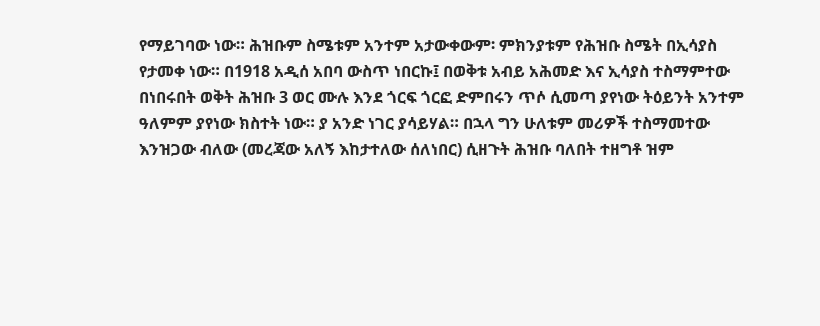የማይገባው ነው። ሕዝቡም ስሜቱም አንተም አታውቀውም፡ ምክንያቱም የሕዝቡ ስሜት በኢሳያስ የታመቀ ነው። በ1918 አዲሰ አበባ ውስጥ ነበርኩ፤ በወቅቱ አብይ አሕመድ እና ኢሳያስ ተስማምተው በነበሩበት ወቅት ሕዝቡ 3 ወር ሙሉ እንደ ጎርፍ ጎርፎ ድምበሩን ጥሶ ሲመጣ ያየነው ትዕይንት አንተም ዓለምም ያየነው ክስተት ነው። ያ አንድ ነገር ያሳይሃል። በኋላ ግን ሁለቱም መሪዎች ተስማመተው እንዝጋው ብለው (መረጃው አለኝ እከታተለው ሰለነበር) ሲዘጉት ሕዝቡ ባለበት ተዘግቶ ዝም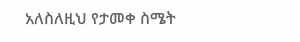አለስለዚህ የታመቀ ስሜት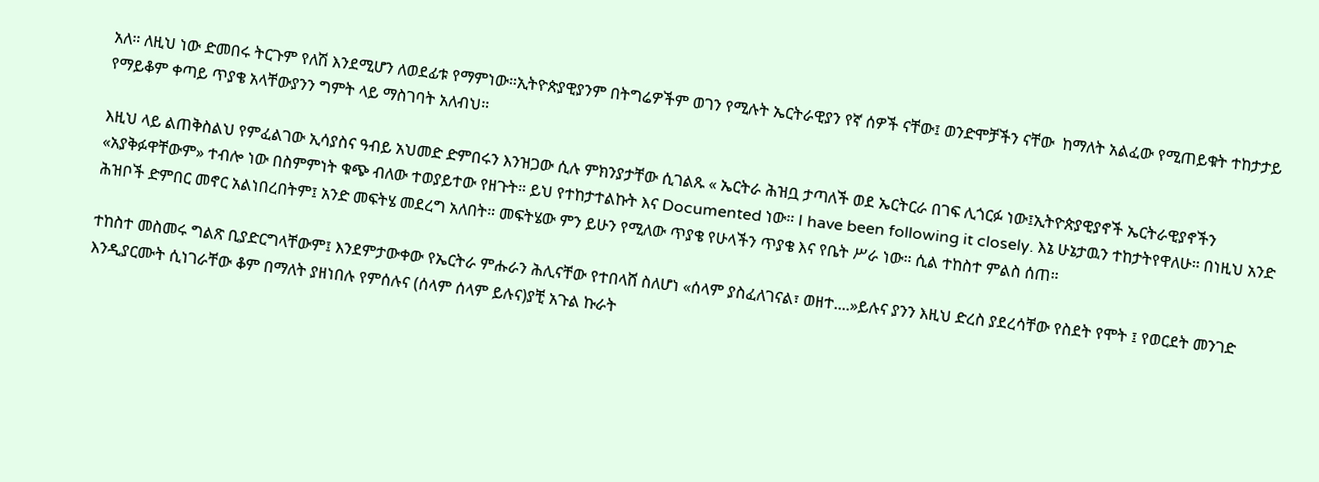አለ። ለዚህ ነው ድመበሩ ትርጉም የለሽ እንደሚሆን ለወደፊቱ የማምነው።ኢትዮጵያዊያንም በትግሬዎችም ወገን የሚሉት ኤርትራዊያን የኛ ሰዎች ናቸው፤ ወንድሞቻችን ናቸው  ከማለት አልፈው የሚጠይቁት ተከታታይ የማይቆም ቀጣይ ጥያቄ አላቸውያንን ግምት ላይ ማስገባት አለብህ።

እዚህ ላይ ልጠቅስልህ የምፈልገው ኢሳያስና ዓብይ አህመድ ድምበሩን እንዝጋው ሲሉ ምክንያታቸው ሲገልጹ « ኤርትራ ሕዝቧ ታጣለች ወደ ኤርትርራ በገፍ ሊጎርፉ ነው፤ኢትዮጵያዊያኖች ኤርትራዊያኖችን «አያቅፉዋቸውም» ተብሎ ነው በስምምነት ቁጭ ብለው ተወያይተው የዘጉት። ይህ የተከታተልኩት እና Documented ነው። I have been following it closely. እኔ ሁኔታዉን ተከታትየዋለሁ። በነዚህ አንድ ሕዝቦች ድምበር መኖር አልነበረበትም፤ አንድ መፍትሄ መደረግ አለበት። መፍትሄው ምን ይሁን የሚለው ጥያቄ የሁላችን ጥያቄ እና የቤት ሥራ ነው። ሲል ተከስተ ምልስ ሰጠ።

ተከስተ መስመሩ ግልጽ ቢያድርግላቸውም፤ እንደምታውቀው የኤርትራ ምሑራን ሕሊናቸው የተበላሸ ስለሆነ «ሰላም ያስፈለገናል፣ ወዘተ....»ይሉና ያንን እዚህ ድረስ ያደረሳቸው የስደት የሞት ፤ የወርደት መንገድ እንዲያርሙት ሲነገራቸው ቆም በማለት ያዘነበሉ የምሰሉና (ሰላም ሰላም ይሉና)ያቺ አጉል ኩራት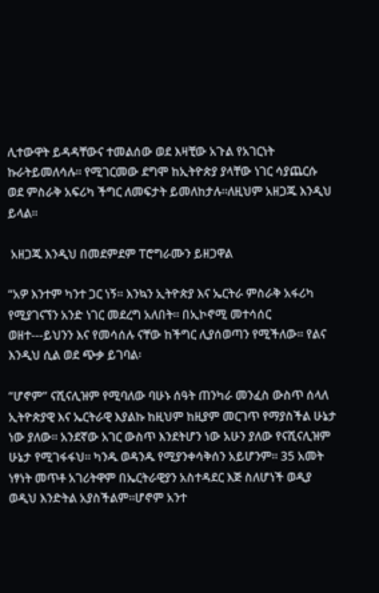ሊተውዋት ይዳዳቸውና ተመልሰው ወደ እዛቺው አጉል የአገርነት ኩራትይመለሳሉ። የሚገርመው ደግሞ ከኢትዮጵያ ያላቸው ነገር ሳያጨርሱ ወደ ምስራቅ አፍሪካ ችግር ለመፍታት ይመለከታሉ።ለዚህም አዘጋጁ እንዲህ ይላል።

 አዘጋጁ እንዲህ በመደምደም ፐሮግራሙን ይዘጋዋል

“አዎ እንተም ካንተ ጋር ነኝ። እንኳን ኢትዮጵያ እና ኤርትራ ምስራቅ አፋሪካ የሚያገናኘን አንድ ነገር መደረግ አለበት። በኢኮኖሚ መተሳሰር ወዘተ---ይህንን እና የመሳሰሉ ናቸው ከችግር ሊያሰወጣን የሚችለው። የልና እንዲህ ሲል ወደ ጭቃ ይገባል፡

“ሆኖም” ናሺናሊዝም የሚባለው ባሁኑ ሰዓት ጠንካራ መንፈስ ውስጥ ሰላለ ኢትዮጵያዊ እና ኤርትራዊ እያልኩ ከዚህም ከዚያም መርገጥ የማያስችል ሁኔታ ነው ያለው። አንደኛው አገር ውስጥ እንደትሆን ነው አሁን ያለው የናሺናሊዝም ሁኔታ የሚገፋፋህ። ካንዱ ወዳንዱ የሚያንቀሳቅሰን አይሆንም። 35 አመት  ነፃነት መጥቶ አገሪትዋም በኤርትራዊያን አስተዳደር እጅ ስለሆነች ወዲያ ወዲህ እንድትል አያስችልም።ሆኖም አንተ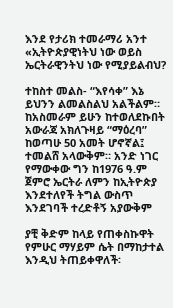እንደ የታሪክ ተመራማሪ አንተ «ኢትዮጵያዊነትህ ነው ወይስ ኤርትራዊንትህ ነው የሚያይልብህ?

ተከስተ መልስ- “እየሳቀ” እኔ ይህንን ልመልስልህ አልችልም። ከአስመራም ይሁን ከተወለደኩበት አውራጃ አክለጉዛይ “ማዕረባ” ከወጣሁ 50 አመት ሆኖኛል፤ ተመልሸ አላውቅም። አንድ ነገር የማውቀው ግን ከ1976 ዓ.ም ጀምሮ ኤርትራ ለምን ከኢትዮጵያ እንደተለየች ትግል ውስጥ  እንደገባች ተረድቶኝ አያውቅም

ያቺ ቅድም ከላይ የጠቀስኩዋት የምሁር ማሃይም ሴት በማከታተል እንዲህ ትጠይቀዋለች፡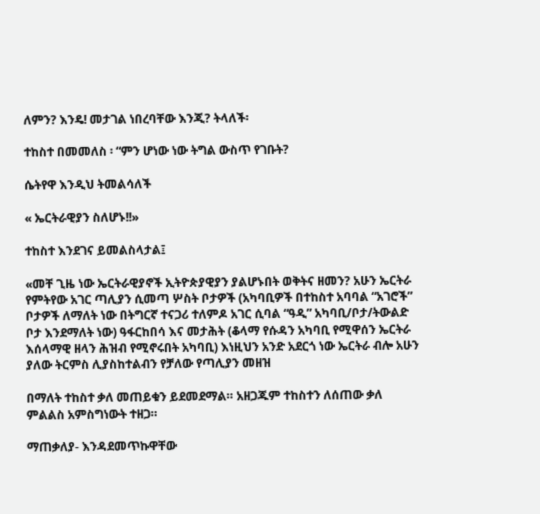ለምን? እንዴ! መታገል ነበረባቸው እንጂ? ትላለች፡

ተከስተ በመመለስ ፡ “ምን ሆነው ነው ትግል ውስጥ የገቡት?

ሴትየዋ እንዲህ ትመልሳለች

« ኤርትራዊያን ስለሆኑ!!»

ተከስተ እንደገና ይመልስላታል፤

«መቸ ጊዜ ነው ኤርትራዊያኖች ኢትዮጵያዊያን ያልሆኑበት ወቅትና ዘመን? አሁን ኤርትራ የምትየው አገር ጣሊያን ሲመጣ ሦስት ቦታዎች (አካባቢዎች በተከስተ አባባል “አገሮች” ቦታዎች ለማለት ነው በትግርኛ ተናጋሪ ተለምዶ አገር ሲባል “ዓዲ” አካባቢ/ቦታ/ትውልድ ቦታ እንደማለት ነው) ዓፋርከበሳ እና መታሕት (ቆላማ የሱዳን አካባቢ የሚዋሰን ኤርትራ እሰላማዊ ዘላን ሕዝብ የሚኖሩበት አካባቢ) እነዚህን አንድ አደርጎ ነው ኤርትራ ብሎ አሁን ያለው ትርምስ ሊያስከተልብን የቻለው የጣሊያን መዘዝ

በማለት ተከስተ ቃለ መጠይቁን ይደመደማል። አዘጋጁም ተከስተን ለሰጠው ቃለ ምልልስ አምስግነውት ተዘጋ።

ማጠቃለያ- እንዳደመጥኩዋቸው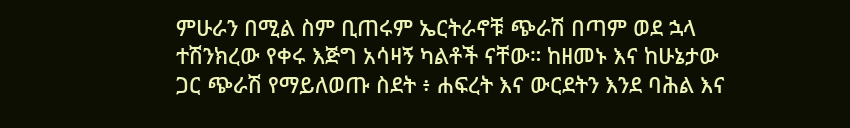ምሁራን በሚል ስም ቢጠሩም ኤርትራኖቹ ጭራሽ በጣም ወደ ኋላ ተሽንክረው የቀሩ እጅግ አሳዛኝ ካልቶች ናቸው። ከዘመኑ እና ከሁኔታው ጋር ጭራሽ የማይለወጡ ስደት ፥ ሐፍረት እና ውርደትን እንደ ባሕል እና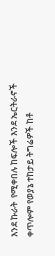እንደ ኩራት  የሚቀበሉ ከፍሎች እንደ ኤርትራኖች ቀጥሎም የወያኔ ተከታይ ትግሬዎች ከቶ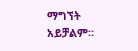ማግኘት አይቻልም።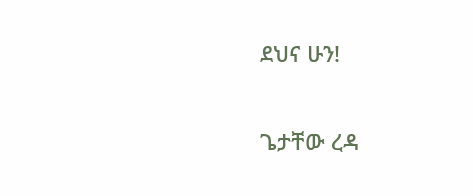ደህና ሁን!

ጌታቸው ረዳ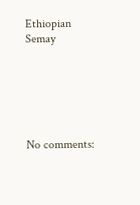Ethiopian Semay






No comments: